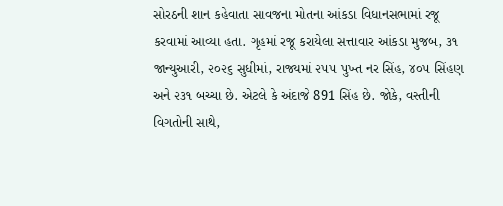સોરઠની શાન કહેવાતા સાવજના મોતના આંકડા વિધાનસભામાં રજૂ કરવામાં આવ્યા હતા. ગૃહમાં રજૂ કરાયેલા સત્તાવાર આંકડા મુજબ, ૩૧ જાન્યુઆરી, ૨૦૨૬ સુધીમાં, રાજ્યમાં ૨૫૫ પુખ્ત નર સિંહ, ૪૦૫ સિંહણ અને ૨૩૧ બચ્ચા છે. એટલે કે અંદાજે 891 સિંહ છે. જોકે, વસ્તીની વિગતોની સાથે,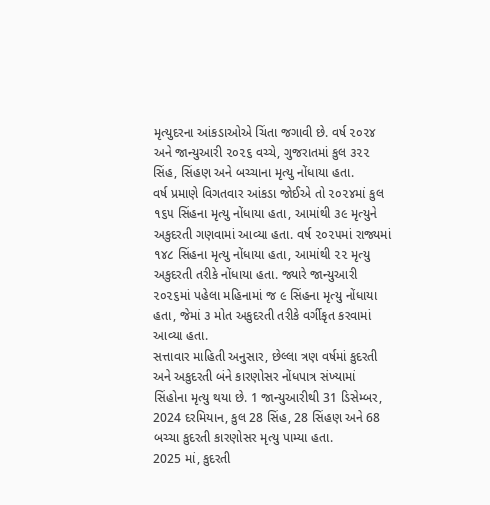મૃત્યુદરના આંકડાઓએ ચિંતા જગાવી છે. વર્ષ ૨૦૨૪ અને જાન્યુઆરી ૨૦૨૬ વચ્ચે, ગુજરાતમાં કુલ ૩૨૨ સિંહ, સિંહણ અને બચ્ચાના મૃત્યુ નોંધાયા હતા.
વર્ષ પ્રમાણે વિગતવાર આંકડા જોઈએ તો ૨૦૨૪માં કુલ ૧૬૫ સિંહના મૃત્યુ નોંધાયા હતા, આમાંથી ૩૯ મૃત્યુને અકુદરતી ગણવામાં આવ્યા હતા. વર્ષ ૨૦૨૫માં રાજ્યમાં ૧૪૮ સિંહના મૃત્યુ નોંધાયા હતા, આમાંથી ૨૨ મૃત્યુ અકુદરતી તરીકે નોંધાયા હતા. જ્યારે જાન્યુઆરી ૨૦૨૬માં પહેલા મહિનામાં જ ૯ સિંહના મૃત્યુ નોંધાયા હતા, જેમાં ૩ મોત અકુદરતી તરીકે વર્ગીકૃત કરવામાં આવ્યા હતા.
સત્તાવાર માહિતી અનુસાર, છેલ્લા ત્રણ વર્ષમાં કુદરતી અને અકુદરતી બંને કારણોસર નોંધપાત્ર સંખ્યામાં સિંહોના મૃત્યુ થયા છે. 1 જાન્યુઆરીથી 31 ડિસેમ્બર, 2024 દરમિયાન, કુલ 28 સિંહ, 28 સિંહણ અને 68 બચ્ચા કુદરતી કારણોસર મૃત્યુ પામ્યા હતા.
2025 માં, કુદરતી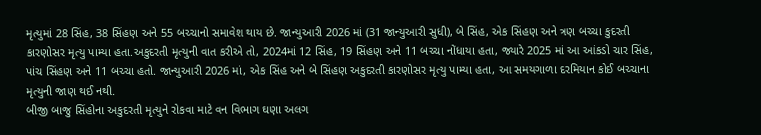મૃત્યુમાં 28 સિંહ, 38 સિંહણ અને 55 બચ્ચાનો સમાવેશ થાય છે. જાન્યુઆરી 2026 માં (31 જાન્યુઆરી સુધી), બે સિંહ, એક સિંહણ અને ત્રણ બચ્ચા કુદરતી કારણોસર મૃત્યુ પામ્યા હતા.અકુદરતી મૃત્યુની વાત કરીએ તો, 2024માં 12 સિંહ, 19 સિંહણ અને 11 બચ્ચા નોંધાયા હતા, જ્યારે 2025 માં આ આંકડો ચાર સિંહ, પાંચ સિંહણ અને 11 બચ્ચા હતો. જાન્યુઆરી 2026 માં, એક સિંહ અને બે સિંહણ અકુદરતી કારણોસર મૃત્યુ પામ્યા હતા, આ સમયગાળા દરમિયાન કોઈ બચ્ચાના મૃત્યુની જાણ થઈ નથી.
બીજી બાજુ સિંહોના અકુદરતી મૃત્યુને રોકવા માટે વન વિભાગ ઘણા અલગ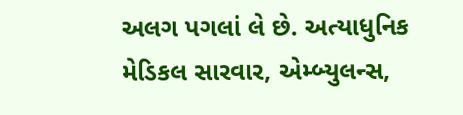અલગ પગલાં લે છે. અત્યાધુનિક મેડિકલ સારવાર, એમ્બ્યુલન્સ,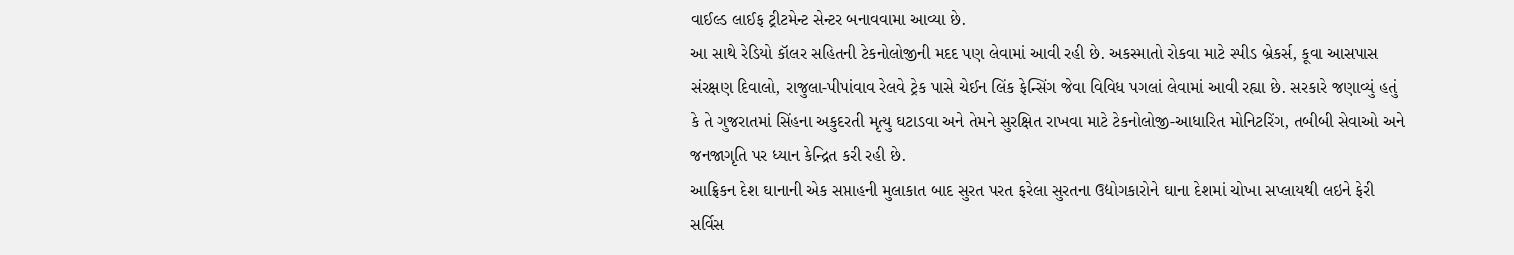વાઈલ્ડ લાઈફ ટ્રીટમેન્ટ સેન્ટર બનાવવામા આવ્યા છે.
આ સાથે રેડિયો કૉલર સહિતની ટેકનોલોજીની મદદ પણ લેવામાં આવી રહી છે. અકસ્માતો રોકવા માટે સ્પીડ બ્રેકર્સ, કૂવા આસપાસ સંરક્ષણ દિવાલો, રાજુલા-પીપાંવાવ રેલવે ટ્રેક પાસે ચેઈન લિંક ફેન્સિંગ જેવા વિવિધ પગલાં લેવામાં આવી રહ્યા છે. સરકારે જણાવ્યું હતું કે તે ગુજરાતમાં સિંહના અકુદરતી મૃત્યુ ઘટાડવા અને તેમને સુરક્ષિત રાખવા માટે ટેકનોલોજી-આધારિત મોનિટરિંગ, તબીબી સેવાઓ અને જનજાગૃતિ પર ધ્યાન કેન્દ્રિત કરી રહી છે.
આફ્રિકન દેશ ઘાનાની એક સપ્તાહની મુલાકાત બાદ સુરત પરત ફરેલા સુરતના ઉદ્યોગકારોને ઘાના દેશમાં ચોખા સપ્લાયથી લઇને ફેરી સર્વિસ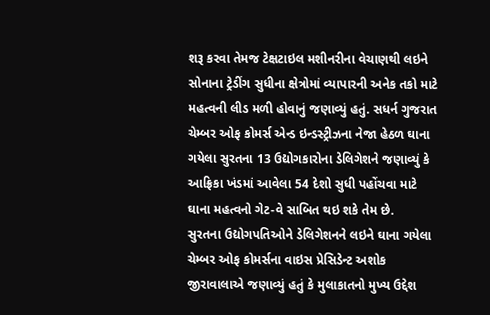શરૂ કરવા તેમજ ટેક્ષટાઇલ મશીનરીના વેચાણથી લઇને સોનાના ટ્રેડીંગ સુધીના ક્ષેત્રોમાં વ્યાપારની અનેક તકો માટે મહત્વની લીડ મળી હોવાનું જણાવ્યું હતું. સધર્ન ગુજરાત ચેમ્બર ઓફ કોમર્સ એન્ડ ઇન્ડસ્ટ્રીઝના નેજા હેઠળ ઘાના ગયેલા સુરતના 13 ઉદ્યોગકારોના ડેલિગેશને જણાવ્યું કે આફ્રિકા ખંડમાં આવેલા 54 દેશો સુધી પહોંચવા માટે ઘાના મહત્વનો ગેટ-વે સાબિત થઇ શકે તેમ છે.
સુરતના ઉદ્યોગપતિઓને ડેલિગેશનને લઇને ઘાના ગયેલા ચેમ્બર ઓફ કોમર્સના વાઇસ પ્રેસિડેન્ટ અશોક જીરાવાલાએ જણાવ્યું હતું કે મુલાકાતનો મુખ્ય ઉદ્દેશ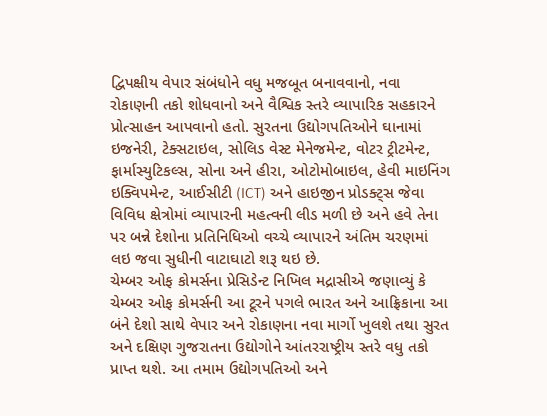દ્વિપક્ષીય વેપાર સંબંધોને વધુ મજબૂત બનાવવાનો, નવા રોકાણની તકો શોધવાનો અને વૈશ્વિક સ્તરે વ્યાપારિક સહકારને પ્રોત્સાહન આપવાનો હતો. સુરતના ઉદ્યોગપતિઓને ઘાનામાં ઇજનેરી, ટેક્સટાઇલ, સોલિડ વેસ્ટ મેનેજમેન્ટ, વોટર ટ્રીટમેન્ટ, ફાર્માસ્યુટિકલ્સ, સોના અને હીરા, ઓટોમોબાઇલ, હેવી માઇનિંગ ઇક્વિપમેન્ટ, આઈસીટી (ICT) અને હાઇજીન પ્રોડક્ટ્સ જેવા વિવિધ ક્ષેત્રોમાં વ્યાપારની મહત્વની લીડ મળી છે અને હવે તેના પર બન્ને દેશોના પ્રતિનિધિઓ વચ્ચે વ્યાપારને અંતિમ ચરણમાં લઇ જવા સુધીની વાટાઘાટો શરૂ થઇ છે.
ચેમ્બર ઓફ કોમર્સના પ્રેસિડેન્ટ નિખિલ મદ્રાસીએ જણાવ્યું કે ચેમ્બર ઓફ કોમર્સની આ ટૂરને પગલે ભારત અને આફ્રિકાના આ બંને દેશો સાથે વેપાર અને રોકાણના નવા માર્ગો ખુલશે તથા સુરત અને દક્ષિણ ગુજરાતના ઉદ્યોગોને આંતરરાષ્ટ્રીય સ્તરે વધુ તકો પ્રાપ્ત થશે. આ તમામ ઉદ્યોગપતિઓ અને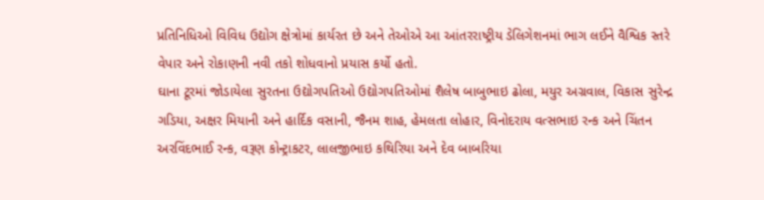પ્રતિનિધિઓ વિવિધ ઉદ્યોગ ક્ષેત્રોમાં કાર્યરત છે અને તેઓએ આ આંતરરાષ્ટ્રીય ડેલિગેશનમાં ભાગ લઈને વૈશ્વિક સ્તરે વેપાર અને રોકાણની નવી તકો શોધવાનો પ્રયાસ કર્યો હતો.
ઘાના ટૂરમાં જોડાયેલા સુરતના ઉદ્યોગપતિઓ ઉદ્યોગપતિઓમાં શૈલેષ બાબુભાઇ ઢોલા, મયુર અગ્રવાલ, વિકાસ સુરેન્દ્ર ગડિયા, અક્ષર મિયાની અને હાર્દિક વસાની, જૈનમ શાહ, હેમલતા લોહાર, વિનોદરાય વત્સભાઇ રન્ક અને ચિંતન અરવિંદભાઈ રન્ક, વરૂણ કોન્ટ્રાકટર, લાલજીભાઇ કથિરિયા અને દેવ બાબરિયા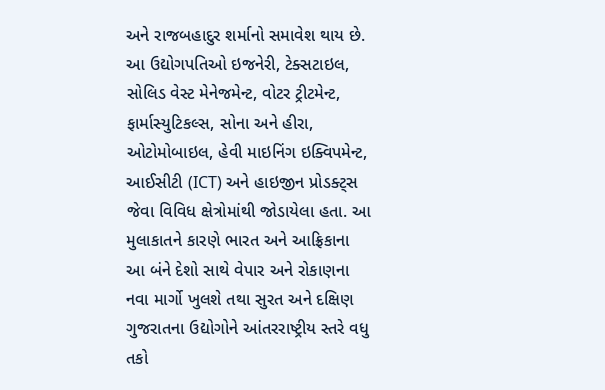અને રાજબહાદુર શર્માનો સમાવેશ થાય છે.
આ ઉદ્યોગપતિઓ ઇજનેરી, ટેક્સટાઇલ, સોલિડ વેસ્ટ મેનેજમેન્ટ, વોટર ટ્રીટમેન્ટ, ફાર્માસ્યુટિકલ્સ, સોના અને હીરા, ઓટોમોબાઇલ, હેવી માઇનિંગ ઇક્વિપમેન્ટ, આઈસીટી (ICT) અને હાઇજીન પ્રોડક્ટ્સ જેવા વિવિધ ક્ષેત્રોમાંથી જોડાયેલા હતા. આ મુલાકાતને કારણે ભારત અને આફ્રિકાના આ બંને દેશો સાથે વેપાર અને રોકાણના નવા માર્ગો ખુલશે તથા સુરત અને દક્ષિણ ગુજરાતના ઉદ્યોગોને આંતરરાષ્ટ્રીય સ્તરે વધુ તકો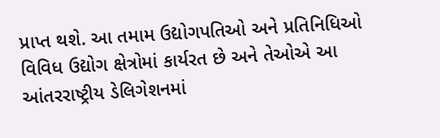પ્રાપ્ત થશે. આ તમામ ઉદ્યોગપતિઓ અને પ્રતિનિધિઓ વિવિધ ઉદ્યોગ ક્ષેત્રોમાં કાર્યરત છે અને તેઓએ આ આંતરરાષ્ટ્રીય ડેલિગેશનમાં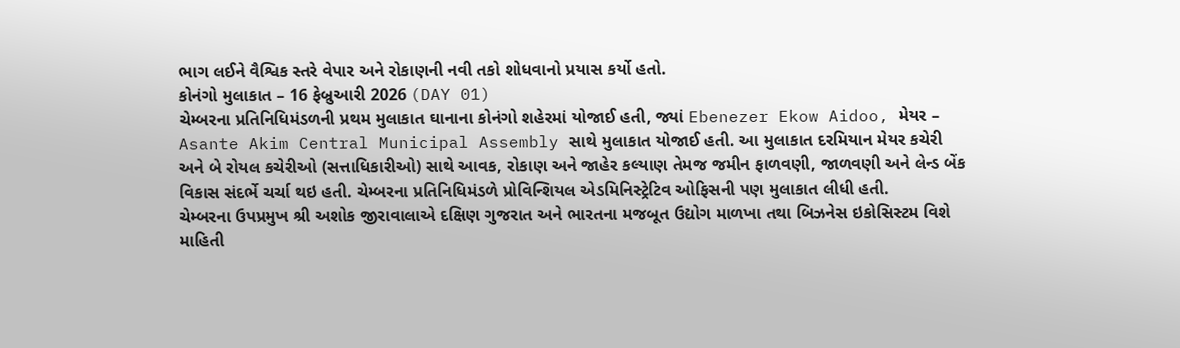ભાગ લઈને વૈશ્વિક સ્તરે વેપાર અને રોકાણની નવી તકો શોધવાનો પ્રયાસ કર્યો હતો.
કોનંગો મુલાકાત – 16 ફેબ્રુઆરી 2026 (DAY 01)
ચેમ્બરના પ્રતિનિધિમંડળની પ્રથમ મુલાકાત ઘાનાના કોનંગો શહેરમાં યોજાઈ હતી, જ્યાં Ebenezer Ekow Aidoo, મેયર – Asante Akim Central Municipal Assembly સાથે મુલાકાત યોજાઈ હતી. આ મુલાકાત દરમિયાન મેયર કચેરી અને બે રોયલ કચેરીઓ (સત્તાધિકારીઓ) સાથે આવક, રોકાણ અને જાહેર કલ્યાણ તેમજ જમીન ફાળવણી, જાળવણી અને લેન્ડ બેંક વિકાસ સંદર્ભે ચર્ચા થઇ હતી. ચેમ્બરના પ્રતિનિધિમંડળે પ્રોવિન્શિયલ એડમિનિસ્ટ્રેટિવ ઓફિસની પણ મુલાકાત લીધી હતી.
ચેમ્બરના ઉપપ્રમુખ શ્રી અશોક જીરાવાલાએ દક્ષિણ ગુજરાત અને ભારતના મજબૂત ઉદ્યોગ માળખા તથા બિઝનેસ ઇકોસિસ્ટમ વિશે માહિતી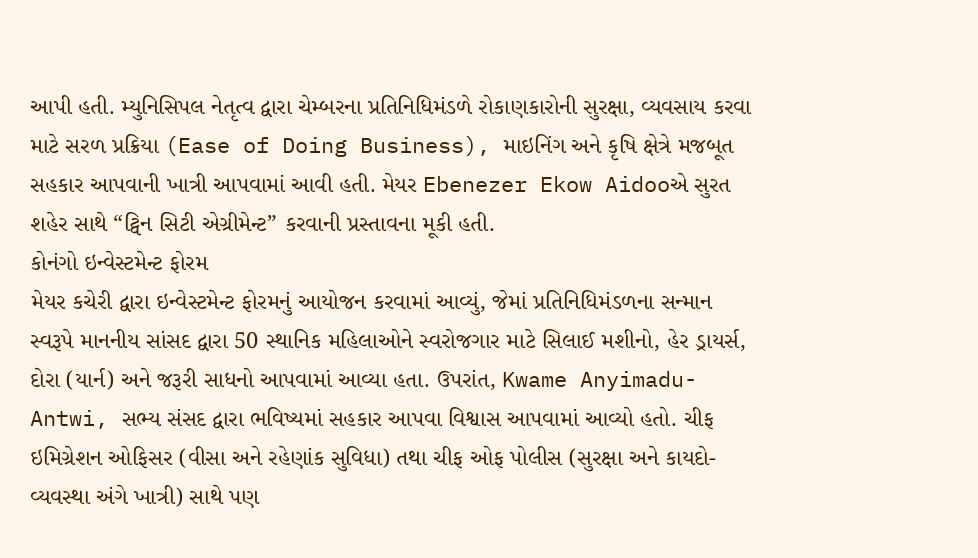આપી હતી. મ્યુનિસિપલ નેતૃત્વ દ્વારા ચેમ્બરના પ્રતિનિધિમંડળે રોકાણકારોની સુરક્ષા, વ્યવસાય કરવા માટે સરળ પ્રક્રિયા (Ease of Doing Business), માઇનિંગ અને કૃષિ ક્ષેત્રે મજબૂત સહકાર આપવાની ખાત્રી આપવામાં આવી હતી. મેયર Ebenezer Ekow Aidooએ સુરત શહેર સાથે “ટ્વિન સિટી એગ્રીમેન્ટ” કરવાની પ્રસ્તાવના મૂકી હતી.
કોનંગો ઇન્વેસ્ટમેન્ટ ફોરમ
મેયર કચેરી દ્વારા ઇન્વેસ્ટમેન્ટ ફોરમનું આયોજન કરવામાં આવ્યું, જેમાં પ્રતિનિધિમંડળના સન્માન સ્વરૂપે માનનીય સાંસદ દ્વારા 50 સ્થાનિક મહિલાઓને સ્વરોજગાર માટે સિલાઈ મશીનો, હેર ડ્રાયર્સ, દોરા (યાર્ન) અને જરૂરી સાધનો આપવામાં આવ્યા હતા. ઉપરાંત, Kwame Anyimadu-Antwi, સભ્ય સંસદ દ્વારા ભવિષ્યમાં સહકાર આપવા વિશ્વાસ આપવામાં આવ્યો હતો. ચીફ ઇમિગ્રેશન ઓફિસર (વીસા અને રહેણાંક સુવિધા) તથા ચીફ ઓફ પોલીસ (સુરક્ષા અને કાયદો-વ્યવસ્થા અંગે ખાત્રી) સાથે પણ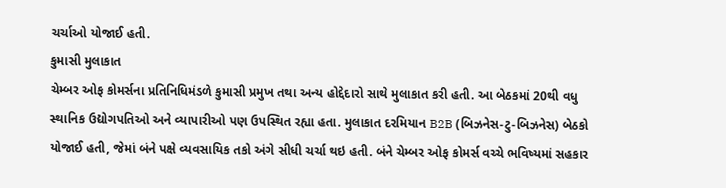ચર્ચાઓ યોજાઈ હતી.
કુમાસી મુલાકાત
ચેમ્બર ઓફ કોમર્સના પ્રતિનિધિમંડળે કુમાસી પ્રમુખ તથા અન્ય હોદ્દેદારો સાથે મુલાકાત કરી હતી. આ બેઠકમાં 20થી વધુ સ્થાનિક ઉદ્યોગપતિઓ અને વ્યાપારીઓ પણ ઉપસ્થિત રહ્યા હતા. મુલાકાત દરમિયાન B2B (બિઝનેસ-ટુ-બિઝનેસ) બેઠકો યોજાઈ હતી, જેમાં બંને પક્ષે વ્યવસાયિક તકો અંગે સીધી ચર્ચા થઇ હતી. બંને ચેમ્બર ઓફ કોમર્સ વચ્ચે ભવિષ્યમાં સહકાર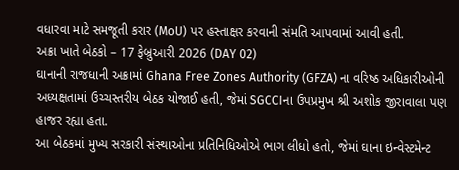વધારવા માટે સમજૂતી કરાર (MoU) પર હસ્તાક્ષર કરવાની સંમતિ આપવામાં આવી હતી.
અક્રા ખાતે બેઠકો – 17 ફેબ્રુઆરી 2026 (DAY 02)
ઘાનાની રાજધાની અક્રામાં Ghana Free Zones Authority (GFZA) ના વરિષ્ઠ અધિકારીઓની અધ્યક્ષતામાં ઉચ્ચસ્તરીય બેઠક યોજાઈ હતી, જેમાં SGCCIના ઉપપ્રમુખ શ્રી અશોક જીરાવાલા પણ હાજર રહ્યા હતા.
આ બેઠકમાં મુખ્ય સરકારી સંસ્થાઓના પ્રતિનિધિઓએ ભાગ લીધો હતો, જેમાં ઘાના ઇન્વેસ્ટમેન્ટ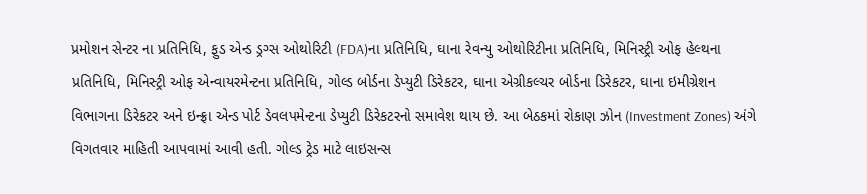પ્રમોશન સેન્ટર ના પ્રતિનિધિ, ફુડ એન્ડ ડ્રગ્સ ઓથોરિટી (FDA)ના પ્રતિનિધિ, ઘાના રેવન્યુ ઓથોરિટીના પ્રતિનિધિ, મિનિસ્ટ્રી ઓફ હેલ્થના પ્રતિનિધિ, મિનિસ્ટ્રી ઓફ એન્વાયરમેન્ટના પ્રતિનિધિ, ગોલ્ડ બોર્ડના ડેપ્યુટી ડિરેકટર, ઘાના એગ્રીકલ્ચર બોર્ડના ડિરેકટર, ઘાના ઇમીગ્રેશન વિભાગના ડિરેકટર અને ઇન્ફ્રા એન્ડ પોર્ટ ડેવલપમેન્ટના ડેપ્યુટી ડિરેકટરનો સમાવેશ થાય છે. આ બેઠકમાં રોકાણ ઝોન (Investment Zones) અંગે વિગતવાર માહિતી આપવામાં આવી હતી. ગોલ્ડ ટ્રેડ માટે લાઇસન્સ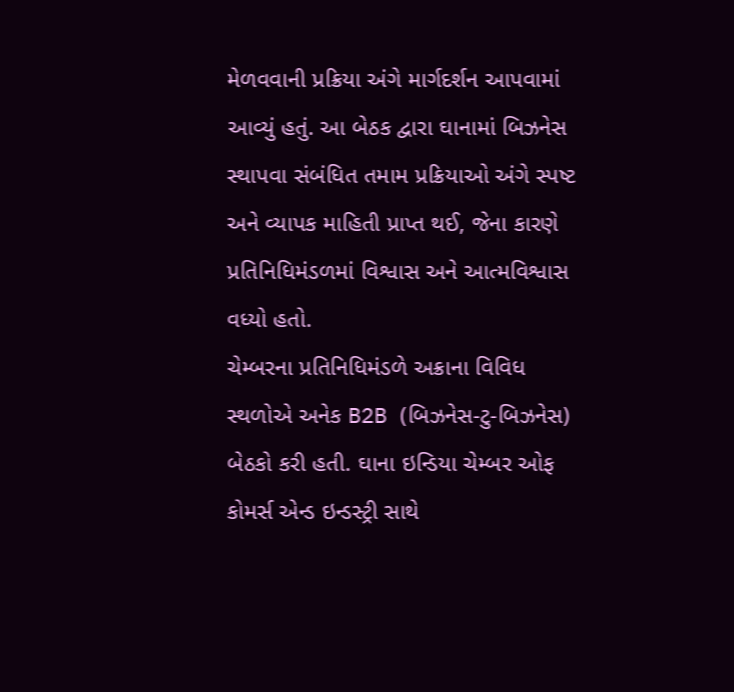મેળવવાની પ્રક્રિયા અંગે માર્ગદર્શન આપવામાં આવ્યું હતું. આ બેઠક દ્વારા ઘાનામાં બિઝનેસ સ્થાપવા સંબંધિત તમામ પ્રક્રિયાઓ અંગે સ્પષ્ટ અને વ્યાપક માહિતી પ્રાપ્ત થઈ, જેના કારણે પ્રતિનિધિમંડળમાં વિશ્વાસ અને આત્મવિશ્વાસ વધ્યો હતો.
ચેમ્બરના પ્રતિનિધિમંડળે અક્રાના વિવિધ સ્થળોએ અનેક B2B (બિઝનેસ-ટુ-બિઝનેસ) બેઠકો કરી હતી. ઘાના ઇન્ડિયા ચેમ્બર ઓફ કોમર્સ એન્ડ ઇન્ડસ્ટ્રી સાથે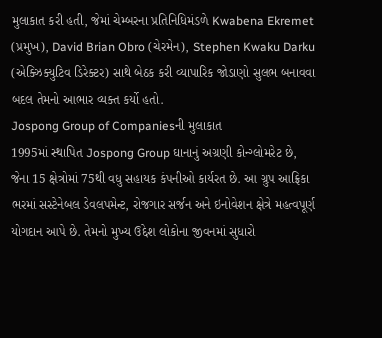મુલાકાત કરી હતી, જેમાં ચેમ્બરના પ્રતિનિધિમંડળે Kwabena Ekremet (પ્રમુખ), David Brian Obro (ચેરમેન), Stephen Kwaku Darku (એક્ઝિક્યુટિવ ડિરેક્ટર) સાથે બેઠક કરી વ્યાપારિક જોડાણો સુલભ બનાવવા બદલ તેમનો આભાર વ્યક્ત કર્યો હતો.
Jospong Group of Companiesની મુલાકાત
1995માં સ્થાપિત Jospong Group ઘાનાનું અગ્રણી કોન્ગ્લોમરેટ છે, જેના 15 ક્ષેત્રોમાં 75થી વધુ સહાયક કંપનીઓ કાર્યરત છે. આ ગ્રુપ આફ્રિકા ભરમાં સસ્ટેનેબલ ડેવલપમેન્ટ, રોજગાર સર્જન અને ઇનોવેશન ક્ષેત્રે મહત્વપૂર્ણ યોગદાન આપે છે. તેમનો મુખ્ય ઉદ્દેશ લોકોના જીવનમાં સુધારો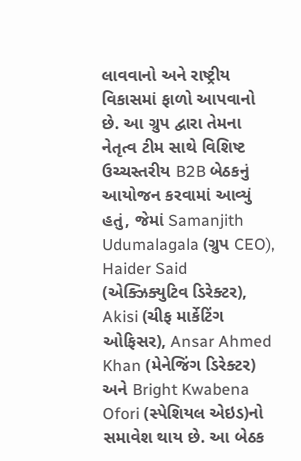લાવવાનો અને રાષ્ટ્રીય વિકાસમાં ફાળો આપવાનો છે. આ ગ્રુપ દ્વારા તેમના નેતૃત્વ ટીમ સાથે વિશિષ્ટ ઉચ્ચસ્તરીય B2B બેઠકનું આયોજન કરવામાં આવ્યું હતું, જેમાં Samanjith Udumalagala (ગ્રુપ CEO), Haider Said (એક્ઝિક્યુટિવ ડિરેક્ટર), Akisi (ચીફ માર્કેટિંગ ઓફિસર), Ansar Ahmed Khan (મેનેજિંગ ડિરેક્ટર) અને Bright Kwabena Ofori (સ્પેશિયલ એઇડ)નો સમાવેશ થાય છે. આ બેઠક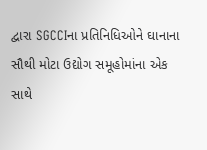દ્વારા SGCCIના પ્રતિનિધિઓને ઘાનાના સૌથી મોટા ઉદ્યોગ સમૂહોમાંના એક સાથે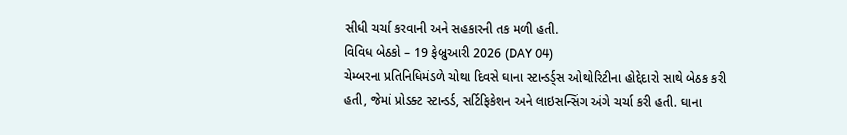સીધી ચર્ચા કરવાની અને સહકારની તક મળી હતી.
વિવિધ બેઠકો – 19 ફેબ્રુઆરી 2026 (DAY 04)
ચેમ્બરના પ્રતિનિધિમંડળે ચોથા દિવસે ઘાના સ્ટાન્ડર્ડ્સ ઓથોરિટીના હોદ્દેદારો સાથે બેઠક કરી હતી, જેમાં પ્રોડક્ટ સ્ટાન્ડર્ડ, સર્ટિફિકેશન અને લાઇસન્સિંગ અંગે ચર્ચા કરી હતી. ઘાના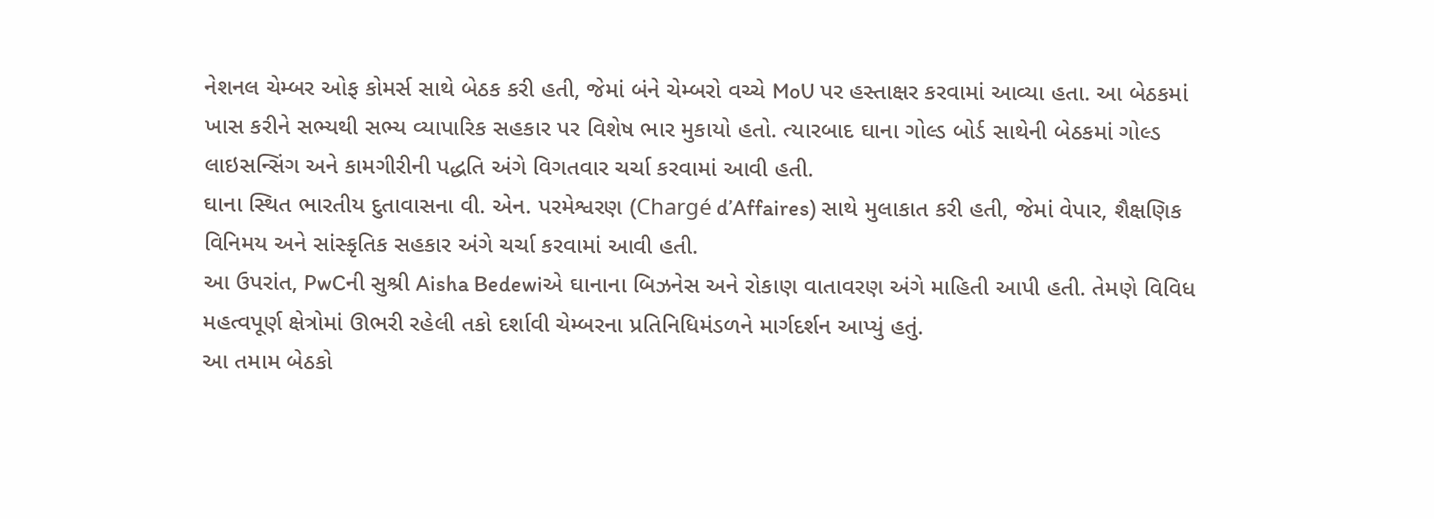નેશનલ ચેમ્બર ઓફ કોમર્સ સાથે બેઠક કરી હતી, જેમાં બંને ચેમ્બરો વચ્ચે MoU પર હસ્તાક્ષર કરવામાં આવ્યા હતા. આ બેઠકમાં ખાસ કરીને સભ્યથી સભ્ય વ્યાપારિક સહકાર પર વિશેષ ભાર મુકાયો હતો. ત્યારબાદ ઘાના ગોલ્ડ બોર્ડ સાથેની બેઠકમાં ગોલ્ડ લાઇસન્સિંગ અને કામગીરીની પદ્ધતિ અંગે વિગતવાર ચર્ચા કરવામાં આવી હતી.
ઘાના સ્થિત ભારતીય દુતાવાસના વી. એન. પરમેશ્વરણ (Chargé d’Affaires) સાથે મુલાકાત કરી હતી, જેમાં વેપાર, શૈક્ષણિક વિનિમય અને સાંસ્કૃતિક સહકાર અંગે ચર્ચા કરવામાં આવી હતી.
આ ઉપરાંત, PwCની સુશ્રી Aisha Bedewiએ ઘાનાના બિઝનેસ અને રોકાણ વાતાવરણ અંગે માહિતી આપી હતી. તેમણે વિવિધ મહત્વપૂર્ણ ક્ષેત્રોમાં ઊભરી રહેલી તકો દર્શાવી ચેમ્બરના પ્રતિનિધિમંડળને માર્ગદર્શન આપ્યું હતું.
આ તમામ બેઠકો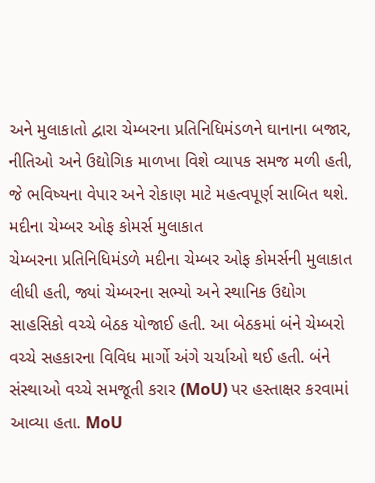અને મુલાકાતો દ્વારા ચેમ્બરના પ્રતિનિધિમંડળને ઘાનાના બજાર, નીતિઓ અને ઉદ્યોગિક માળખા વિશે વ્યાપક સમજ મળી હતી, જે ભવિષ્યના વેપાર અને રોકાણ માટે મહત્વપૂર્ણ સાબિત થશે.
મદીના ચેમ્બર ઓફ કોમર્સ મુલાકાત
ચેમ્બરના પ્રતિનિધિમંડળે મદીના ચેમ્બર ઓફ કોમર્સની મુલાકાત લીધી હતી, જ્યાં ચેમ્બરના સભ્યો અને સ્થાનિક ઉદ્યોગ સાહસિકો વચ્ચે બેઠક યોજાઈ હતી. આ બેઠકમાં બંને ચેમ્બરો વચ્ચે સહકારના વિવિધ માર્ગો અંગે ચર્ચાઓ થઈ હતી. બંને સંસ્થાઓ વચ્ચે સમજૂતી કરાર (MoU) પર હસ્તાક્ષર કરવામાં આવ્યા હતા. MoU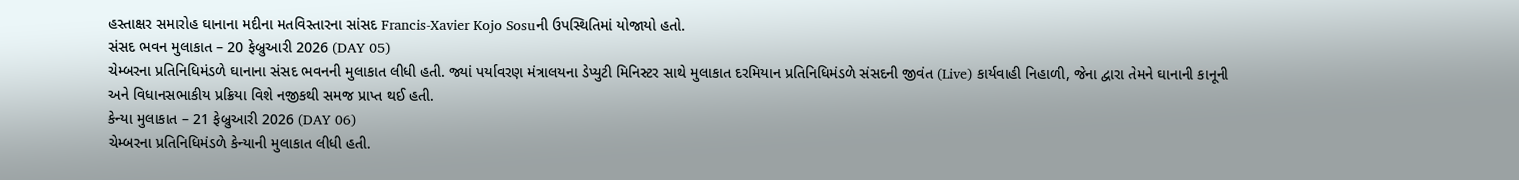હસ્તાક્ષર સમારોહ ઘાનાના મદીના મતવિસ્તારના સાંસદ Francis-Xavier Kojo Sosuની ઉપસ્થિતિમાં યોજાયો હતો.
સંસદ ભવન મુલાકાત – 20 ફેબ્રુઆરી 2026 (DAY 05)
ચેમ્બરના પ્રતિનિધિમંડળે ઘાનાના સંસદ ભવનની મુલાકાત લીધી હતી. જ્યાં પર્યાવરણ મંત્રાલયના ડેપ્યુટી મિનિસ્ટર સાથે મુલાકાત દરમિયાન પ્રતિનિધિમંડળે સંસદની જીવંત (Live) કાર્યવાહી નિહાળી, જેના દ્વારા તેમને ઘાનાની કાનૂની અને વિધાનસભાકીય પ્રક્રિયા વિશે નજીકથી સમજ પ્રાપ્ત થઈ હતી.
કેન્યા મુલાકાત – 21 ફેબ્રુઆરી 2026 (DAY 06)
ચેમ્બરના પ્રતિનિધિમંડળે કેન્યાની મુલાકાત લીધી હતી.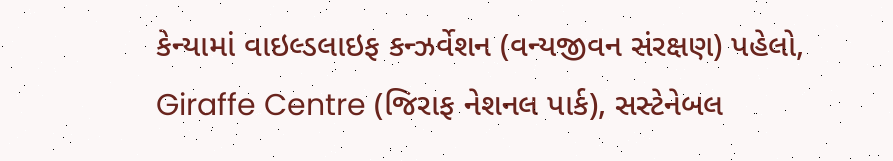કેન્યામાં વાઇલ્ડલાઇફ કન્ઝર્વેશન (વન્યજીવન સંરક્ષણ) પહેલો, Giraffe Centre (જિરાફ નેશનલ પાર્ક), સસ્ટેનેબલ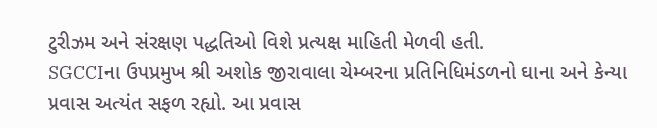ટુરીઝમ અને સંરક્ષણ પદ્ધતિઓ વિશે પ્રત્યક્ષ માહિતી મેળવી હતી.
SGCCIના ઉપપ્રમુખ શ્રી અશોક જીરાવાલા ચેમ્બરના પ્રતિનિધિમંડળનો ઘાના અને કેન્યા પ્રવાસ અત્યંત સફળ રહ્યો. આ પ્રવાસ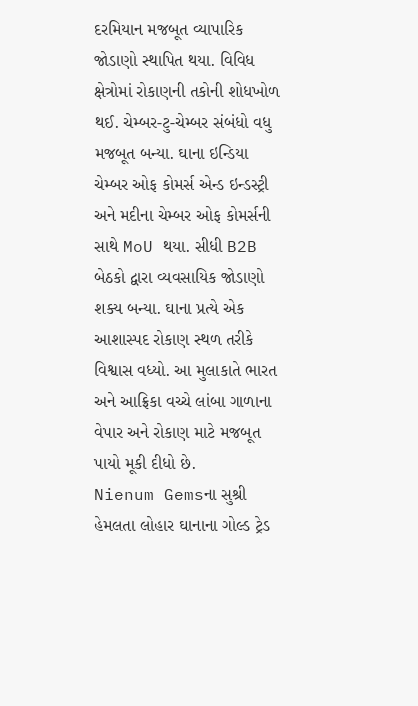દરમિયાન મજબૂત વ્યાપારિક જોડાણો સ્થાપિત થયા. વિવિધ ક્ષેત્રોમાં રોકાણની તકોની શોધખોળ થઈ. ચેમ્બર-ટુ-ચેમ્બર સંબંધો વધુ મજબૂત બન્યા. ઘાના ઇન્ડિયા ચેમ્બર ઓફ કોમર્સ એન્ડ ઇન્ડસ્ટ્રી અને મદીના ચેમ્બર ઓફ કોમર્સની સાથે MoU થયા. સીધી B2B બેઠકો દ્વારા વ્યવસાયિક જોડાણો શક્ય બન્યા. ઘાના પ્રત્યે એક આશાસ્પદ રોકાણ સ્થળ તરીકે વિશ્વાસ વધ્યો. આ મુલાકાતે ભારત અને આફ્રિકા વચ્ચે લાંબા ગાળાના વેપાર અને રોકાણ માટે મજબૂત પાયો મૂકી દીધો છે.
Nienum Gemsના સુશ્રી હેમલતા લોહાર ઘાનાના ગોલ્ડ ટ્રેડ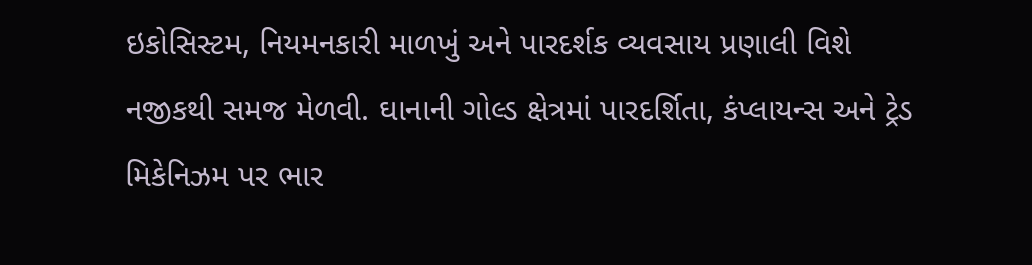ઇકોસિસ્ટમ, નિયમનકારી માળખું અને પારદર્શક વ્યવસાય પ્રણાલી વિશે નજીકથી સમજ મેળવી. ઘાનાની ગોલ્ડ ક્ષેત્રમાં પારદર્શિતા, કંપ્લાયન્સ અને ટ્રેડ મિકેનિઝમ પર ભાર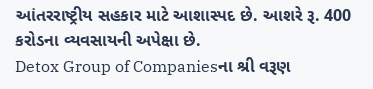આંતરરાષ્ટ્રીય સહકાર માટે આશાસ્પદ છે. આશરે રૂ. 400 કરોડના વ્યવસાયની અપેક્ષા છે.
Detox Group of Companiesના શ્રી વરૂણ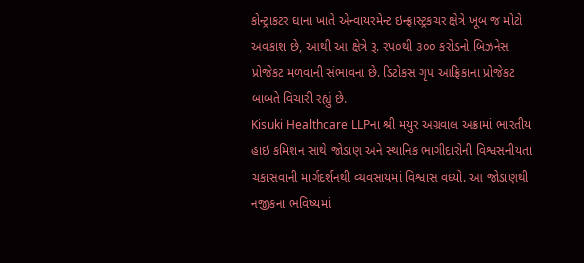કોન્ટ્રાકટર ઘાના ખાતે એન્વાયરમેન્ટ ઇન્ફ્રાસ્ટ્રકચર ક્ષેત્રે ખૂબ જ મોટો અવકાશ છે, આથી આ ક્ષેત્રે રૂ. રપ૦થી ૩૦૦ કરોડનો બિઝનેસ પ્રોજેકટ મળવાની સંભાવના છે. ડિટોકસ ગૃપ આફ્રિકાના પ્રોજેકટ બાબતે વિચારી રહ્યું છે.
Kisuki Healthcare LLPના શ્રી મયુર અગ્રવાલ અક્રામાં ભારતીય હાઇ કમિશન સાથે જોડાણ અને સ્થાનિક ભાગીદારોની વિશ્વસનીયતા ચકાસવાની માર્ગદર્શનથી વ્યવસાયમાં વિશ્વાસ વધ્યો. આ જોડાણથી નજીકના ભવિષ્યમાં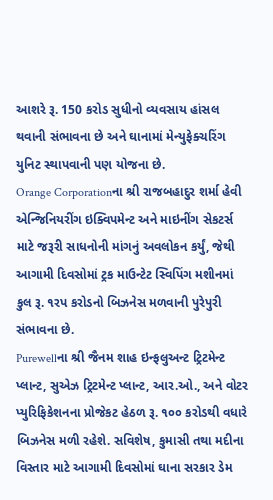આશરે રૂ. 150 કરોડ સુધીનો વ્યવસાય હાંસલ થવાની સંભાવના છે અને ઘાનામાં મેન્યુફેક્ચરિંગ યુનિટ સ્થાપવાની પણ યોજના છે.
Orange Corporationના શ્રી રાજબહાદુર શર્મા હેવી એન્જિનિયરીંગ ઇક્વિપમેન્ટ અને માઇનીંગ સેકટર્સ માટે જરૂરી સાધનોની માંગનું અવલોકન કર્યું, જેથી આગામી દિવસોમાં ટ્રક માઉન્ટેટ સ્વિપિંગ મશીનમાં કુલ રૂ. ૧રપ કરોડનો બિઝનેસ મળવાની પુરેપુરી સંભાવના છે.
Purewellના શ્રી જૈનમ શાહ ઇન્ફલુઅન્ટ ટ્રિટમેન્ટ પ્લાન્ટ, સુએઝ ટ્રિટમેન્ટ પ્લાન્ટ, આર.ઓ., અને વોટર પ્યુરિફિકેશનના પ્રોજેકટ હેઠળ રૂ. ૧૦૦ કરોડથી વધારે બિઝનેસ મળી રહેશે. સવિશેષ, કુમાસી તથા મદીના વિસ્તાર માટે આગામી દિવસોમાં ઘાના સરકાર ડેમ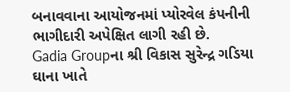બનાવવાના આયોજનમાં પ્યોરવેલ કંપનીની ભાગીદારી અપેક્ષિત લાગી રહી છે.
Gadia Groupના શ્રી વિકાસ સુરેન્દ્ર ગડિયા ઘાના ખાતે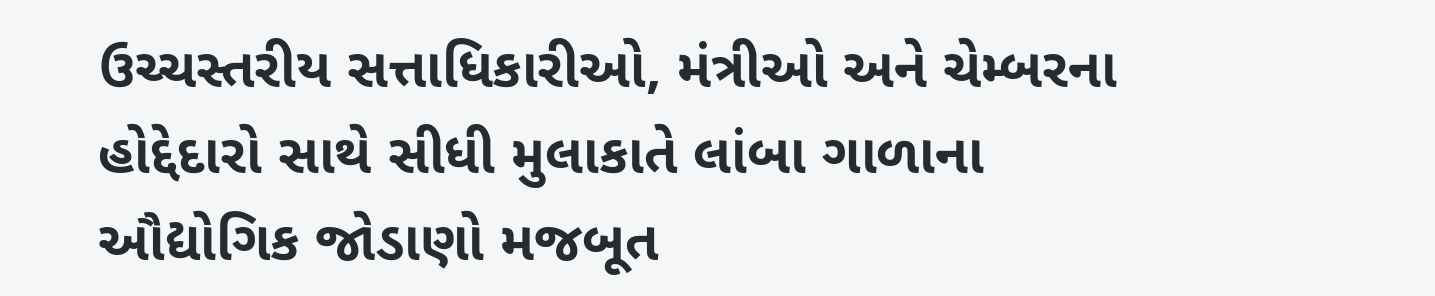ઉચ્ચસ્તરીય સત્તાધિકારીઓ, મંત્રીઓ અને ચેમ્બરના હોદ્દેદારો સાથે સીધી મુલાકાતે લાંબા ગાળાના ઔદ્યોગિક જોડાણો મજબૂત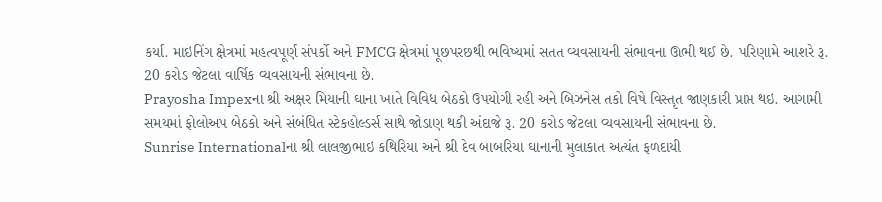કર્યા. માઇનિંગ ક્ષેત્રમાં મહત્વપૂર્ણ સંપર્કો અને FMCG ક્ષેત્રમાં પૂછપરછથી ભવિષ્યમાં સતત વ્યવસાયની સંભાવના ઊભી થઈ છે. પરિણામે આશરે રૂ. 20 કરોડ જેટલા વાર્ષિક વ્યવસાયની સંભાવના છે.
Prayosha Impexના શ્રી અક્ષર મિયાની ઘાના ખાતે વિવિધ બેઠકો ઉપયોગી રહી અને બિઝનેસ તકો વિષે વિસ્તૃત જાણકારી પ્રાપ્ત થઇ. આગામી સમયમાં ફોલોઅપ બેઠકો અને સંબંધિત સ્ટેકહોલ્ડર્સ સાથે જોડાણ થકી અંદાજે રૂ. 20 કરોડ જેટલા વ્યવસાયની સંભાવના છે.
Sunrise Internationalના શ્રી લાલજીભાઇ કથિરિયા અને શ્રી દેવ બાબરિયા ઘાનાની મુલાકાત અત્યંત ફળદાયી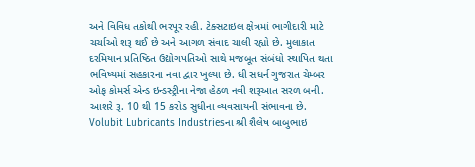અને વિવિધ તકોથી ભરપૂર રહી. ટેક્સટાઇલ ક્ષેત્રમાં ભાગીદારી માટે ચર્ચાઓ શરૂ થઈ છે અને આગળ સંવાદ ચાલી રહ્યો છે. મુલાકાત દરમિયાન પ્રતિષ્ઠિત ઉદ્યોગપતિઓ સાથે મજબૂત સંબંધો સ્થાપિત થતા ભવિષ્યમાં સહકારના નવા દ્વાર ખુલ્યા છે. ધી સધર્ન ગુજરાત ચેમ્બર ઓફ કોમર્સ એન્ડ ઇન્ડસ્ટ્રીના નેજા હેઠળ નવી શરૂઆત સરળ બની. આશરે રૂ. 10 થી 15 કરોડ સુધીના વ્યવસાયની સંભાવના છે.
Volubit Lubricants Industriesના શ્રી શૈલેષ બાબુભાઇ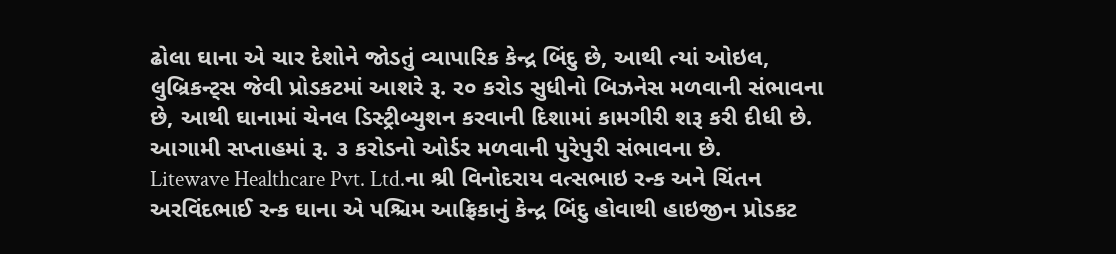ઢોલા ઘાના એ ચાર દેશોને જોડતું વ્યાપારિક કેન્દ્ર બિંદુ છે, આથી ત્યાં ઓઇલ, લુબ્રિકન્ટ્સ જેવી પ્રોડકટમાં આશરે રૂ. ર૦ કરોડ સુધીનો બિઝનેસ મળવાની સંભાવના છે, આથી ઘાનામાં ચેનલ ડિસ્ટ્રીબ્યુશન કરવાની દિશામાં કામગીરી શરૂ કરી દીધી છે. આગામી સપ્તાહમાં રૂ. ૩ કરોડનો ઓર્ડર મળવાની પુરેપુરી સંભાવના છે.
Litewave Healthcare Pvt. Ltd.ના શ્રી વિનોદરાય વત્સભાઇ રન્ક અને ચિંતન અરવિંદભાઈ રન્ક ઘાના એ પશ્ચિમ આફ્રિકાનું કેન્દ્ર બિંદુ હોવાથી હાઇજીન પ્રોડકટ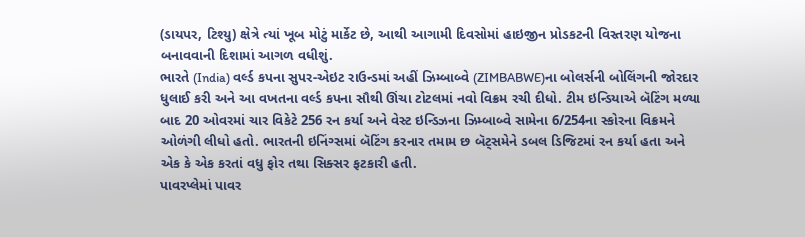(ડાયપર, ટિશ્યુ) ક્ષેત્રે ત્યાં ખૂબ મોટું માર્કેટ છે, આથી આગામી દિવસોમાં હાઇજીન પ્રોડકટની વિસ્તરણ યોજના બનાવવાની દિશામાં આગળ વધીશું.
ભારતે (India) વર્લ્ડ કપના સુપર-એઇટ રાઉન્ડમાં અહીં ઝિમ્બાબ્વે (ZIMBABWE)ના બોલર્સની બોલિંગની જોરદાર ધુલાઈ કરી અને આ વખતના વર્લ્ડ કપના સૌથી ઊંચા ટોટલમાં નવો વિક્રમ રચી દીધો. ટીમ ઇન્ડિયાએ બૅટિંગ મળ્યા બાદ 20 ઓવરમાં ચાર વિકેટે 256 રન કર્યા અને વેસ્ટ ઇન્ડિઝના ઝિમ્બાબ્વે સામેના 6/254ના સ્કોરના વિક્રમને ઓળંગી લીધો હતો. ભારતની ઇનિંગ્સમાં બૅટિંગ કરનાર તમામ છ બૅટ્સમેને ડબલ ડિજિટમાં રન કર્યા હતા અને એક કે એક કરતાં વધુ ફોર તથા સિક્સર ફટકારી હતી.
પાવરપ્લેમાં પાવર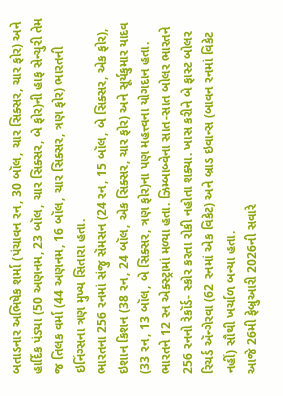બતાડનાર અભિષેક શર્મા (પંચાવન રન, 30 બૉલ, ચાર સિક્સર, ચાર ફોર) અને હાર્દિક પંડ્યા (50 અણનમ, 23 બૉલ, ચાર સિક્સર, બે ફોર)ની હાફ સેન્ચુરી તેમ જ તિલક વર્મા (44 અણનમ, 16 બૉલ, ચાર સિક્સર, ત્રણ ફોર) ભારતની ઇનિંગ્સના ત્રણ મુખ્ય સિતારા હતા.
ભારતના 256 રનમાં સંજુ સૅમસન (24 રન, 15 બૉલ, બે સિક્સર, એક ફોર), ઇશાન કિશન (38 રન, 24 બૉલ, એક સિક્સર, ચાર ફોર) અને સૂર્યકુમાર યાદવ (33 રન, 13 બૉલ, બે સિક્સર, ત્રણ ફોર)ના પણ મહત્ત્વના યોગદાન હતા.
ભારતને 12 રન એક્સ્ટ્રામાં મળ્યા હતા. ઝિમ્બાબ્વેના સાત-સાત બોલર ભારતને 256 રનનો રેકૉર્ડ- સ્કોર કરતા રોકી નહોતા શક્યા. ખાસ કરીને બે ફાસ્ટ બોલર રિચર્ડ ઍન્ગેરવા (62 રનમાં એક વિકેટ) અને બ્રાડ ઇવાન્સ (બાવન રનમાં વિકેટ નહીં) સૌથી ખર્ચાળ બન્યા હતા.
આજે 26મી ફેબ્રુઆરી 2026ની સવારે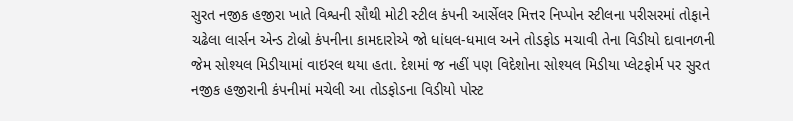સુરત નજીક હજીરા ખાતે વિશ્વની સૌથી મોટી સ્ટીલ કંપની આર્સેલર મિત્તર નિપ્પોન સ્ટીલના પરીસરમાં તોફાને ચઢેલા લાર્સન એન્ડ ટોબ્રો કંપનીના કામદારોએ જો ધાંધલ-ધમાલ અને તોડફોડ મચાવી તેના વિડીયો દાવાનળની જેમ સોશ્યલ મિડીયામાં વાઇરલ થયા હતા. દેશમાં જ નહીં પણ વિદેશોના સોશ્યલ મિડીયા પ્લેટફોર્મ પર સુરત નજીક હજીરાની કંપનીમાં મચેલી આ તોડફોડના વિડીયો પોસ્ટ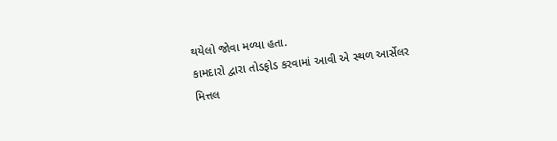થયેલો જોવા મળ્યા હતા.
કામદારો દ્વારા તોડફોડ કરવામાં આવી એ સ્થળ આર્સેલર મિત્તલ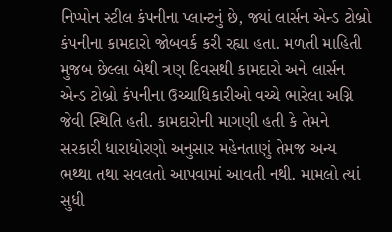નિપ્પોન સ્ટીલ કંપનીના પ્લાન્ટનું છે, જ્યાં લાર્સન એન્ડ ટોબ્રો કંપનીના કામદારો જોબવર્ક કરી રહ્યા હતા. મળતી માહિતી મુજબ છેલ્લા બેથી ત્રણ દિવસથી કામદારો અને લાર્સન એન્ડ ટોબ્રો કંપનીના ઉચ્ચાધિકારીઓ વચ્ચે ભારેલા અગ્નિ જેવી સ્થિતિ હતી. કામદારોની માગણી હતી કે તેમને સરકારી ધારાધોરણો અનુસાર મહેનતાણું તેમજ અન્ય ભથ્થા તથા સવલતો આપવામાં આવતી નથી. મામલો ત્યાં સુધી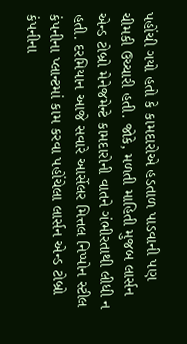પહોંચી ગયો હતો કે કામદારોએ હડતાળ પાડવાની પણ ચીમકી ઉચ્ચારી હતી. જોકે, મળતી માહિતી મુજબ લાર્સન એન્ડ ટોબ્રો મેનેજમેન્ટે કામદારોની વાતને ગંભીરતાથી લીધી ન હતી. દરમિયાન આજે સવારે આર્સેલર મિત્તલ નિપ્પોન સ્ટીલ કંપનીના પ્લાન્ટમાં કામ કરવા પહોંચેલા લાર્સન એન્ડ ટોબ્રો કંપનીના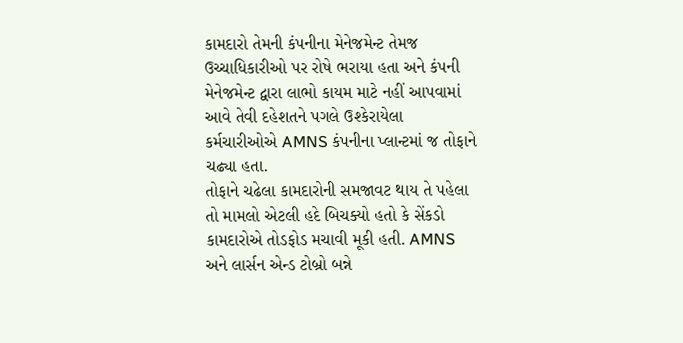કામદારો તેમની કંપનીના મેનેજમેન્ટ તેમજ ઉચ્ચાધિકારીઓ પર રોષે ભરાયા હતા અને કંપની મેનેજમેન્ટ દ્વારા લાભો કાયમ માટે નહીં આપવામાં આવે તેવી દહેશતને પગલે ઉશ્કેરાયેલા કર્મચારીઓએ AMNS કંપનીના પ્લાન્ટમાં જ તોફાને ચઢ્યા હતા.
તોફાને ચઢેલા કામદારોની સમજાવટ થાય તે પહેલા તો મામલો એટલી હદે બિચક્યો હતો કે સેંકડો કામદારોએ તોડફોડ મચાવી મૂકી હતી. AMNS અને લાર્સન એન્ડ ટોબ્રો બન્ને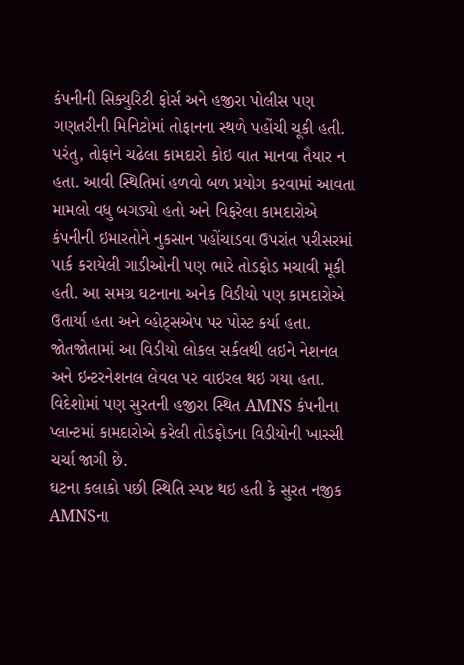કંપનીની સિક્યુરિટી ફોર્સ અને હજીરા પોલીસ પણ ગણતરીની મિનિટોમાં તોફાનના સ્થળે પહોંચી ચૂકી હતી. પરંતુ, તોફાને ચઢેલા કામદારો કોઇ વાત માનવા તૈયાર ન હતા. આવી સ્થિતિમાં હળવો બળ પ્રયોગ કરવામાં આવતા મામલો વધુ બગડ્યો હતો અને વિફરેલા કામદારોએ કંપનીની ઇમારતોને નુકસાન પહોંચાડવા ઉપરાંત પરીસરમાં પાર્ક કરાયેલી ગાડીઓની પણ ભારે તોડફોડ મચાવી મૂકી હતી. આ સમગ્ર ઘટનાના અનેક વિડીયો પણ કામદારોએ ઉતાર્યા હતા અને વ્હોટ્સએપ પર પોસ્ટ કર્યા હતા. જોતજોતામાં આ વિડીયો લોકલ સર્કલથી લઇને નેશનલ અને ઇન્ટરનેશનલ લેવલ પર વાઇરલ થઇ ગયા હતા. વિદેશોમાં પણ સુરતની હજીરા સ્થિત AMNS કંપનીના પ્લાન્ટમાં કામદારોએ કરેલી તોડફોડના વિડીયોની ખાસ્સી ચર્ચા જાગી છે.
ઘટના કલાકો પછી સ્થિતિ સ્પષ્ટ થઇ હતી કે સુરત નજીક AMNSના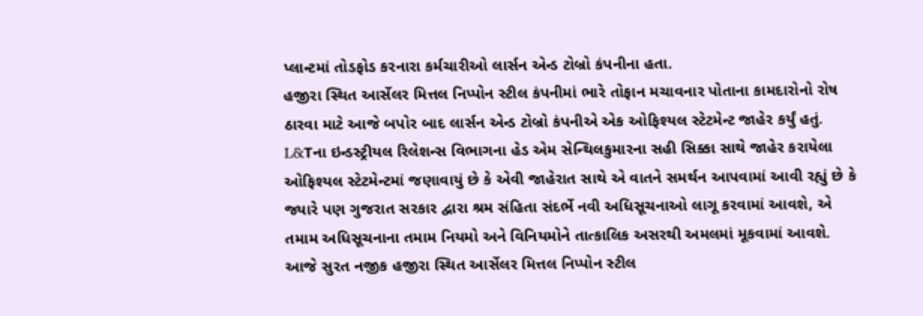પ્લાન્ટમાં તોડફોડ કરનારા કર્મચારીઓ લાર્સન એન્ડ ટોબ્રો કંપનીના હતા.
હજીરા સ્થિત આર્સેલર મિત્તલ નિપ્પોન સ્ટીલ કંપનીમાં ભારે તોફાન મચાવનાર પોતાના કામદારોનો રોષ ઠારવા માટે આજે બપોર બાદ લાર્સન એન્ડ ટોબ્રો કંપનીએ એક ઓફિશ્યલ સ્ટેટમેન્ટ જાહેર કર્યું હતું. L&Tના ઇન્ડસ્ટ્રીયલ રિલેશન્સ વિભાગના હેડ એમ સેન્થિલકુમારના સહી સિક્કા સાથે જાહેર કરાયેલા ઓફિશ્યલ સ્ટેટમેન્ટમાં જણાવાયું છે કે એવી જાહેરાત સાથે એ વાતને સમર્થન આપવામાં આવી રહ્યું છે કે જ્યારે પણ ગુજરાત સરકાર દ્વારા શ્રમ સંહિતા સંદર્ભે નવી અધિસૂચનાઓ લાગૂ કરવામાં આવશે, એ તમામ અધિસૂચનાના તમામ નિયમો અને વિનિયમોને તાત્કાલિક અસરથી અમલમાં મૂકવામાં આવશે.
આજે સુરત નજીક હજીરા સ્થિત આર્સેલર મિત્તલ નિપ્પોન સ્ટીલ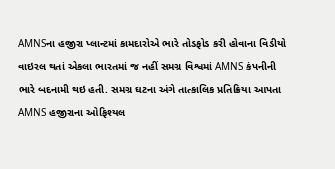AMNSના હજીરા પ્લાન્ટમાં કામદારોએ ભારે તોડફોડ કરી હોવાના વિડીયો વાઇરલ થતાં એકલા ભારતમાં જ નહીં સમગ્ર વિશ્વમાં AMNS કંપનીની ભારે બદનામી થઇ હતી. સમગ્ર ઘટના અંગે તાત્કાલિક પ્રતિક્રિયા આપતા AMNS હજીરાના ઓફિશ્યલ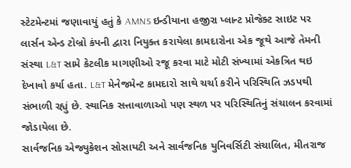સ્ટેટમેન્ટમાં જણાવાયું હતું કે AMNS ઇન્ડીયાના હજીરા પ્લાન્ટ પ્રોજેક્ટ સાઇટ પર લાર્સન એન્ડ ટોબ્રો કંપની દ્વારા નિયુક્ત કરાયેલા કામદારોના એક જૂથે આજે તેમની સંસ્થા L&T સામે કેટલીક માગણીઓ રજૂ કરવા માટે મોટી સંખ્યામાં એકત્રિત થઇ દેખાવો કર્યા હતા. L&T મેનેજમેન્ટ કામદારો સાથે ચર્ચા કરીને પરિસ્થિતિ ઝડપથી સંભાળી રહ્યું છે. સ્થાનિક સત્તાવાળાઓ પણ સ્થળ પર પરિસ્થિતિનું સંચાલન કરવામાં જોડાયેલા છે.
સાર્વજનિક એજ્યુકેશન સોસાયટી અને સાર્વજનિક યુનિવર્સિટી સંચાલિત, મીતરાજ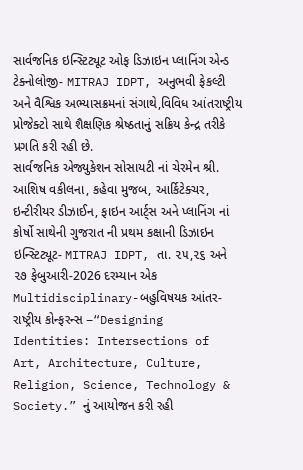સાર્વજનિક ઇન્સ્ટિટ્યૂટ ઓફ ડિઝાઇન પ્લાનિંગ એન્ડ ટેક્નોલોજી- MITRAJ IDPT, અનુભવી ફેકલ્ટી અને વૈશ્વિક અભ્યાસક્રમનાં સંગાથે,વિવિધ આંતરાષ્ટ્રીય પ્રોજેક્ટો સાથે શૈક્ષણિક શ્રેષ્ઠતાનું સક્રિય કેન્દ્ર તરીકે પ્રગતિ કરી રહી છે.
સાર્વજનિક એજ્યુકેશન સોસાયટી નાં ચેરમેન શ્રી. આશિષ વકીલના, કહેવા મુજબ, આર્કિટેક્ચર, ઇન્ટીરીયર ડીઝાઈન, ફાઇન આર્ટ્સ અને પ્લાનિંગ નાં કોર્ષો સાથેની ગુજરાત ની પ્રથમ કક્ષાની ડિઝાઇન ઇન્સ્ટિટ્યૂટ- MITRAJ IDPT, તા. ૨૫,૨૬ અને ૨૭ ફેબુઆરી-2026 દરમ્યાન એક Multidisciplinary-બહુવિષયક આંતર-રાષ્ટ્રીય કોન્ફરન્સ –“Designing Identities: Intersections of Art, Architecture, Culture, Religion, Science, Technology & Society.” નું આયોજન કરી રહી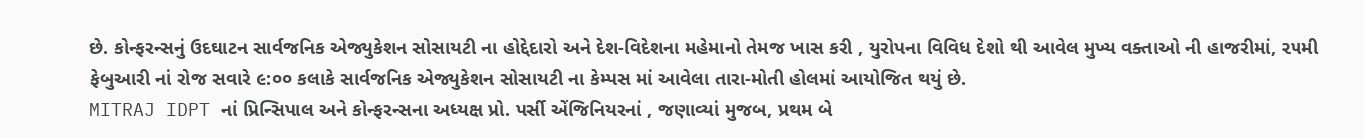છે. કોન્ફરન્સનું ઉદઘાટન સાર્વજનિક એજ્યુકેશન સોસાયટી ના હોદ્દેદારો અને દેશ-વિદેશના મહેમાનો તેમજ ખાસ કરી , યુરોપના વિવિધ દેશો થી આવેલ મુખ્ય વક્તાઓ ની હાજરીમાં, ૨૫મી ફેબુઆરી નાં રોજ સવારે ૯:૦૦ કલાકે સાર્વજનિક એજ્યુકેશન સોસાયટી ના કેમ્પસ માં આવેલા તારા-મોતી હોલમાં આયોજિત થયું છે.
MITRAJ IDPT નાં પ્રિન્સિપાલ અને કોન્ફરન્સના અધ્યક્ષ પ્રો. પર્સી એંજિનિયરનાં , જણાવ્યાં મુજબ, પ્રથમ બે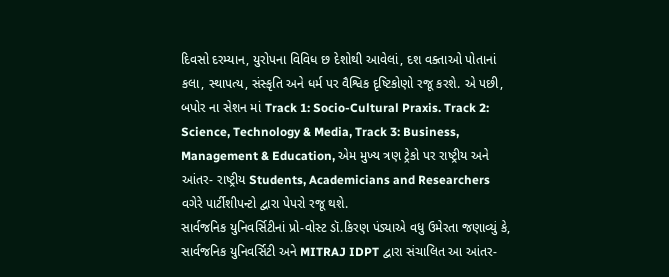દિવસો દરમ્યાન, યુરોપના વિવિધ છ દેશોથી આવેલાં, દશ વક્તાઓ પોતાનાં કલા, સ્થાપત્ય, સંસ્કૃતિ અને ધર્મ પર વૈશ્વિક દૃષ્ટિકોણો રજૂ કરશે. એ પછી, બપોર ના સેશન માં Track 1: Socio-Cultural Praxis. Track 2: Science, Technology & Media, Track 3: Business, Management & Education, એમ મુખ્ય ત્રણ ટ્રેકો પર રાષ્ટ્રીય અને આંતર- રાષ્ટ્રીય Students, Academicians and Researchers વગેરે પાર્ટીશીપન્ટો દ્વારા પેપરો રજૂ થશે.
સાર્વજનિક યુનિવર્સિટીનાં પ્રો-વોસ્ટ ડૉ.કિરણ પંડ્યાએ વધુ ઉમેરતા જણાવ્યું કે, સાર્વજનિક યુનિવર્સિટી અને MITRAJ IDPT દ્વારા સંચાલિત આ આંતર-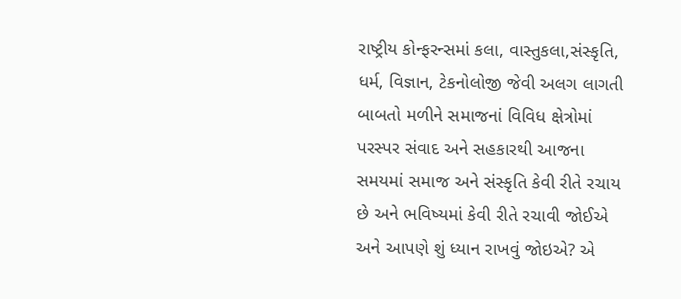રાષ્ટ્રીય કોન્ફરન્સમાં કલા, વાસ્તુકલા,સંસ્કૃતિ, ધર્મ, વિજ્ઞાન, ટેકનોલોજી જેવી અલગ લાગતી બાબતો મળીને સમાજનાં વિવિધ ક્ષેત્રોમાં પરસ્પર સંવાદ અને સહકારથી આજના સમયમાં સમાજ અને સંસ્કૃતિ કેવી રીતે રચાય છે અને ભવિષ્યમાં કેવી રીતે રચાવી જોઈએ અને આપણે શું ધ્યાન રાખવું જોઇએ? એ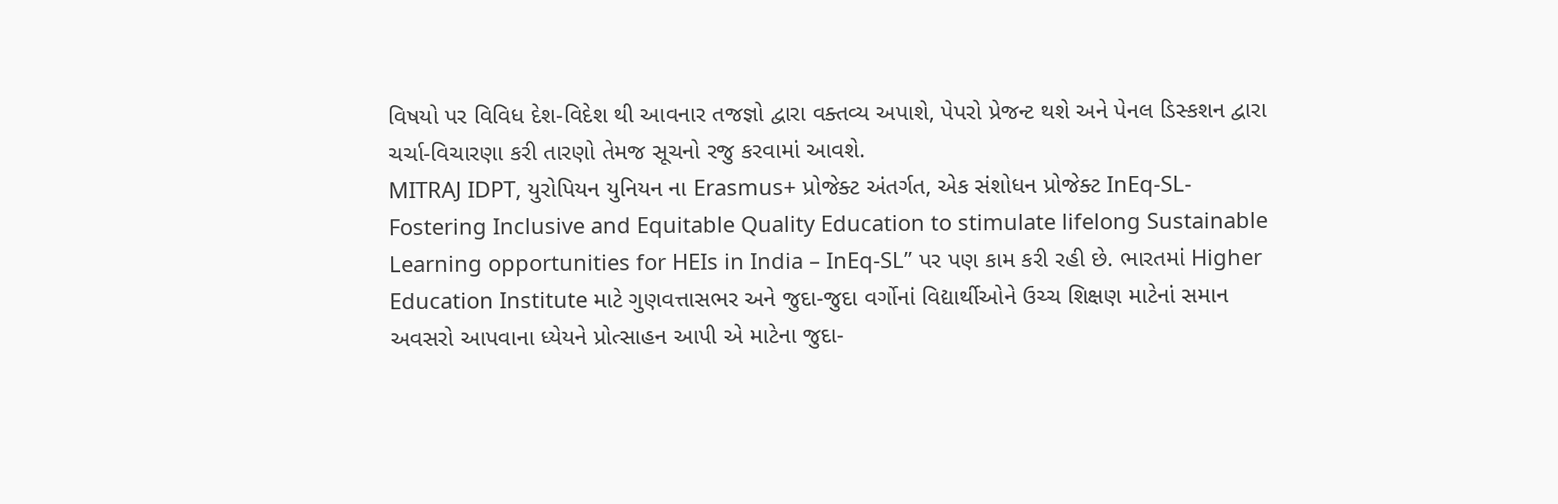વિષયો પર વિવિધ દેશ-વિદેશ થી આવનાર તજજ્ઞો દ્વારા વક્તવ્ય અપાશે, પેપરો પ્રેજન્ટ થશે અને પેનલ ડિસ્કશન દ્વારા ચર્ચા-વિચારણા કરી તારણો તેમજ સૂચનો રજુ કરવામાં આવશે.
MITRAJ IDPT, યુરોપિયન યુનિયન ના Erasmus+ પ્રોજેક્ટ અંતર્ગત, એક સંશોધન પ્રોજેક્ટ InEq-SL-Fostering Inclusive and Equitable Quality Education to stimulate lifelong Sustainable Learning opportunities for HEIs in India – InEq-SL” પર પણ કામ કરી રહી છે. ભારતમાં Higher Education Institute માટે ગુણવત્તાસભર અને જુદા-જુદા વર્ગોનાં વિદ્યાર્થીઓને ઉચ્ચ શિક્ષણ માટેનાં સમાન અવસરો આપવાના ધ્યેયને પ્રોત્સાહન આપી એ માટેના જુદા-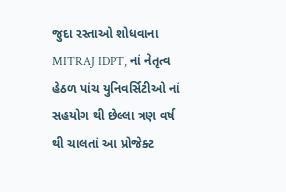જુદા રસ્તાઓ શોધવાના MITRAJ IDPT, નાં નેતૃત્વ હેઠળ પાંચ યુનિવર્સિટીઓ નાં સહયોગ થી છેલ્લા ત્રણ વર્ષ થી ચાલતાં આ પ્રોજેક્ટ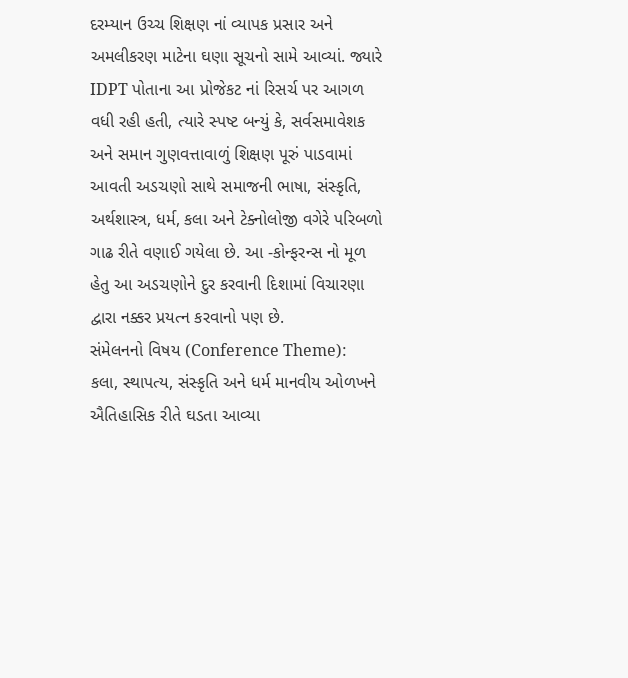દરમ્યાન ઉચ્ચ શિક્ષણ નાં વ્યાપક પ્રસાર અને અમલીકરણ માટેના ઘણા સૂચનો સામે આવ્યાં. જ્યારે IDPT પોતાના આ પ્રોજેકટ નાં રિસર્ચ પર આગળ વધી રહી હતી, ત્યારે સ્પષ્ટ બન્યું કે, સર્વસમાવેશક અને સમાન ગુણવત્તાવાળું શિક્ષણ પૂરું પાડવામાં આવતી અડચણો સાથે સમાજની ભાષા, સંસ્કૃતિ, અર્થશાસ્ત્ર, ધર્મ, કલા અને ટેક્નોલોજી વગેરે પરિબળો ગાઢ રીતે વણાઈ ગયેલા છે. આ -કોન્ફરન્સ નો મૂળ હેતુ આ અડચણોને દુર કરવાની દિશામાં વિચારણા દ્વારા નક્કર પ્રયત્ન કરવાનો પણ છે.
સંમેલનનો વિષય (Conference Theme):
કલા, સ્થાપત્ય, સંસ્કૃતિ અને ધર્મ માનવીય ઓળખને ઐતિહાસિક રીતે ઘડતા આવ્યા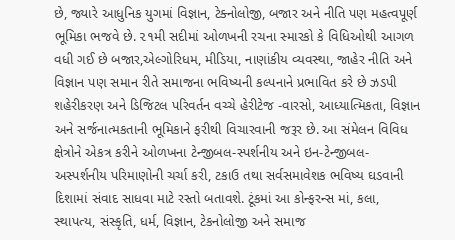છે, જ્યારે આધુનિક યુગમાં વિજ્ઞાન, ટેક્નોલોજી, બજાર અને નીતિ પણ મહત્વપૂર્ણ ભૂમિકા ભજવે છે. ૨૧મી સદીમાં ઓળખની રચના સ્મારકો કે વિધિઓથી આગળ વધી ગઈ છે બજાર,એલ્ગોરિધમ, મીડિયા, નાણાંકીય વ્યવસ્થા, જાહેર નીતિ અને વિજ્ઞાન પણ સમાન રીતે સમાજના ભવિષ્યની કલ્પનાને પ્રભાવિત કરે છે ઝડપી શહેરીકરણ અને ડિજિટલ પરિવર્તન વચ્ચે હેરીટેજ -વારસો, આધ્યાત્મિકતા, વિજ્ઞાન અને સર્જનાત્મકતાની ભૂમિકાને ફરીથી વિચારવાની જરૂર છે. આ સંમેલન વિવિધ ક્ષેત્રોને એકત્ર કરીને ઓળખના ટેન્જીબલ-સ્પર્શનીય અને ઇન-ટેન્જીબલ- અસ્પર્શનીય પરિમાણોની ચર્ચા કરી, ટકાઉ તથા સર્વસમાવેશક ભવિષ્ય ઘડવાની દિશામાં સંવાદ સાધવા માટે રસ્તો બતાવશે. ટૂંકમાં આ કોન્ફરન્સ માં, કલા, સ્થાપત્ય, સંસ્કૃતિ, ધર્મ, વિજ્ઞાન, ટેકનોલોજી અને સમાજ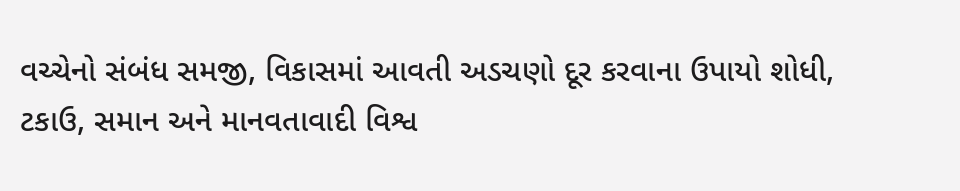વચ્ચેનો સંબંધ સમજી, વિકાસમાં આવતી અડચણો દૂર કરવાના ઉપાયો શોધી, ટકાઉ, સમાન અને માનવતાવાદી વિશ્વ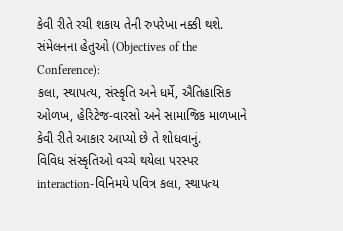કેવી રીતે રચી શકાય તેની રુપરેખા નક્કી થશે.
સંમેલનના હેતુઓ (Objectives of the Conference):
કલા, સ્થાપત્ય, સંસ્કૃતિ અને ધર્મે, ઐતિહાસિક ઓળખ, હેરિટેજ-વારસો અને સામાજિક માળખાને કેવી રીતે આકાર આપ્યો છે તે શોધવાનું.
વિવિધ સંસ્કૃતિઓ વચ્ચે થયેલા પરસ્પર interaction-વિનિમયે પવિત્ર કલા, સ્થાપત્ય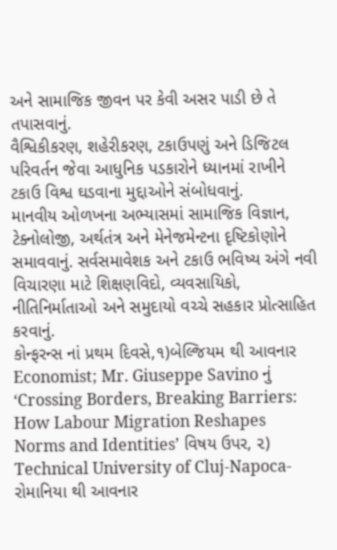અને સામાજિક જીવન પર કેવી અસર પાડી છે તે તપાસવાનું.
વૈશ્વિકીકરણ, શહેરીકરણ, ટકાઉપણું અને ડિજિટલ પરિવર્તન જેવા આધુનિક પડકારોને ધ્યાનમાં રાખીને ટકાઉ વિશ્વ ઘડવાના મુદ્દાઓને સંબોધવાનું.
માનવીય ઓળખના અભ્યાસમાં સામાજિક વિજ્ઞાન, ટેક્નોલોજી, અર્થતંત્ર અને મેનેજમેન્ટના દૃષ્ટિકોણોને સમાવવાનું. સર્વસમાવેશક અને ટકાઉ ભવિષ્ય અંગે નવી વિચારણા માટે શિક્ષણવિદો, વ્યવસાયિકો, નીતિનિર્માતાઓ અને સમુદાયો વચ્ચે સહકાર પ્રોત્સાહિત કરવાનું.
કોન્ફરન્સ નાં પ્રથમ દિવસે,૧)બેલ્જિયમ થી આવનાર Economist; Mr. Giuseppe Savino નું ‘Crossing Borders, Breaking Barriers: How Labour Migration Reshapes Norms and Identities’ વિષય ઉપર, ૨) Technical University of Cluj-Napoca-રોમાનિયા થી આવનાર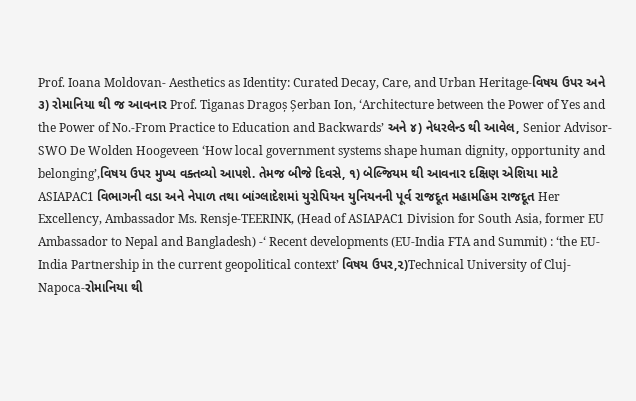Prof. Ioana Moldovan- Aesthetics as Identity: Curated Decay, Care, and Urban Heritage-વિષય ઉપર અને ૩) રોમાનિયા થી જ આવનાર Prof. Tiganas Dragoș Șerban Ion, ‘Architecture between the Power of Yes and the Power of No.-From Practice to Education and Backwards’ અને ૪) નેધરલેન્ડ થી આવેલ, Senior Advisor-SWO De Wolden Hoogeveen ‘How local government systems shape human dignity, opportunity and belonging’,વિષય ઉપર મુખ્ય વક્તવ્યો આપશે. તેમજ બીજે દિવસે, ૧) બેલ્જિયમ થી આવનાર દક્ષિણ એશિયા માટે ASIAPAC1 વિભાગની વડા અને નેપાળ તથા બાંગ્લાદેશમાં યુરોપિયન યુનિયનની પૂર્વ રાજદૂત મહામહિમ રાજદૂત Her Excellency, Ambassador Ms. Rensje-TEERINK, (Head of ASIAPAC1 Division for South Asia, former EU Ambassador to Nepal and Bangladesh) -‘ Recent developments (EU-India FTA and Summit) : ‘the EU-India Partnership in the current geopolitical context’ વિષય ઉપર,૨)Technical University of Cluj-Napoca-રોમાનિયા થી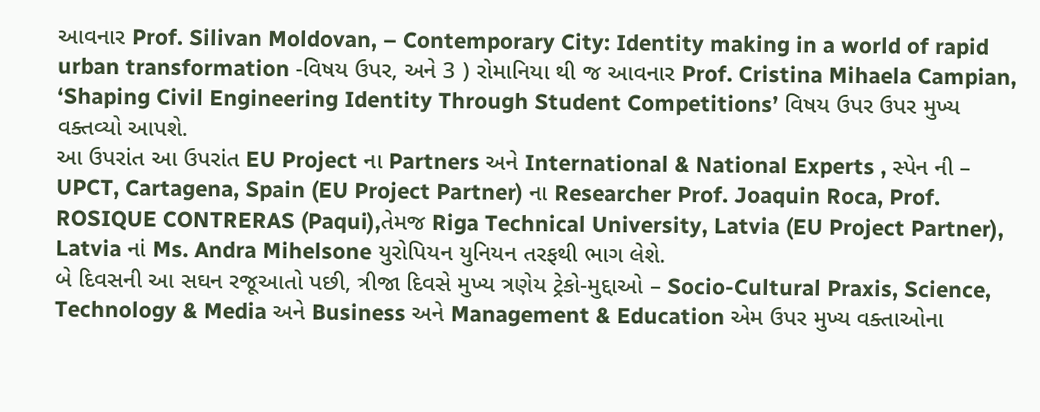આવનાર Prof. Silivan Moldovan, – Contemporary City: Identity making in a world of rapid urban transformation -વિષય ઉપર, અને 3 ) રોમાનિયા થી જ આવનાર Prof. Cristina Mihaela Campian, ‘Shaping Civil Engineering Identity Through Student Competitions’ વિષય ઉપર ઉપર મુખ્ય વક્તવ્યો આપશે.
આ ઉપરાંત આ ઉપરાંત EU Project ના Partners અને International & National Experts , સ્પેન ની – UPCT, Cartagena, Spain (EU Project Partner) ના Researcher Prof. Joaquin Roca, Prof. ROSIQUE CONTRERAS (Paqui),તેમજ Riga Technical University, Latvia (EU Project Partner), Latvia નાં Ms. Andra Mihelsone યુરોપિયન યુનિયન તરફથી ભાગ લેશે.
બે દિવસની આ સઘન રજૂઆતો પછી, ત્રીજા દિવસે મુખ્ય ત્રણેય ટ્રેકો-મુદ્દાઓ – Socio-Cultural Praxis, Science, Technology & Media અને Business અને Management & Education એમ ઉપર મુખ્ય વક્તાઓના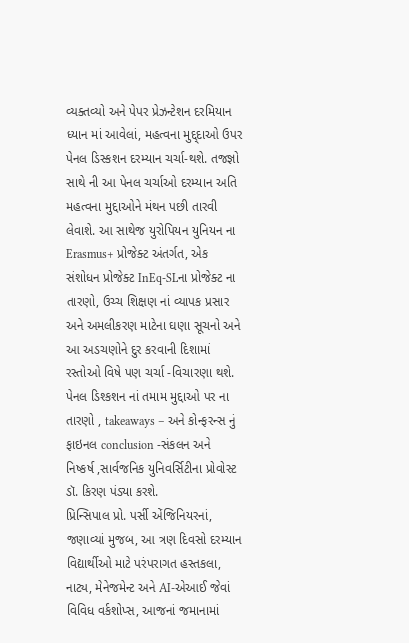વ્યક્તવ્યો અને પેપર પ્રેઝન્ટેશન દરમિયાન ધ્યાન માં આવેલાં, મહત્વના મુદ્દ્દાઓ ઉપર પેનલ ડિસ્કશન દરમ્યાન ચર્ચા-થશે. તજજ્ઞો સાથે ની આ પેનલ ચર્ચાઓ દરમ્યાન અતિ મહત્વના મુદ્દાઓને મંથન પછી તારવી લેવાશે. આ સાથેજ યુરોપિયન યુનિયન ના Erasmus+ પ્રોજેક્ટ અંતર્ગત, એક સંશોધન પ્રોજેક્ટ InEq-SLના પ્રોજેક્ટ ના તારણો, ઉચ્ચ શિક્ષણ નાં વ્યાપક પ્રસાર અને અમલીકરણ માટેના ઘણા સૂચનો અને આ અડચણોને દુર કરવાની દિશામાં રસ્તોઓ વિષે પણ ચર્ચા -વિચારણા થશે. પેનલ ડિશ્કશન નાં તમામ મુદ્દાઓ પર ના તારણો , takeaways – અને કોન્ફરન્સ નું ફાઇનલ conclusion -સંકલન અને નિષ્કર્ષ ,સાર્વજનિક યુનિવર્સિટીના પ્રોવોસ્ટ ડૉ. કિરણ પંડ્યા કરશે.
પ્રિન્સિપાલ પ્રો. પર્સી એંજિનિયરનાં, જણાવ્યાં મુજબ, આ ત્રણ દિવસો દરમ્યાન વિદ્યાર્થીઓ માટે પરંપરાગત હસ્તકલા, નાટ્ય, મેનેજમેન્ટ અને AI-એઆઈ જેવાં વિવિધ વર્કશોપ્સ, આજનાં જમાનામાં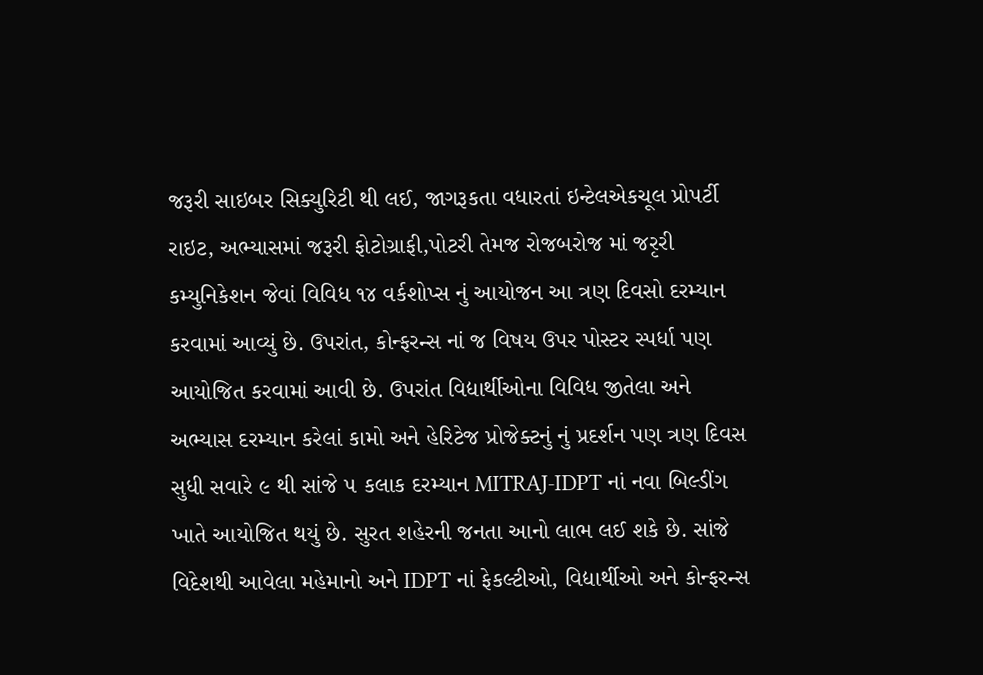જરૂરી સાઇબર સિક્યુરિટી થી લઈ, જાગરૂકતા વધારતાં ઇન્ટેલએકચૂલ પ્રોપર્ટી રાઇટ, અભ્યાસમાં જરૂરી ફોટોગ્રાફી,પોટરી તેમજ રોજબરોજ માં જરૃરી કમ્યુનિકેશન જેવાં વિવિધ ૧૪ વર્કશોપ્સ નું આયોજન આ ત્રણ દિવસો દરમ્યાન કરવામાં આવ્યું છે. ઉપરાંત, કોન્ફરન્સ નાં જ વિષય ઉપર પોસ્ટર સ્પર્ધા પણ આયોજિત કરવામાં આવી છે. ઉપરાંત વિદ્યાર્થીઓના વિવિધ જીતેલા અને અભ્યાસ દરમ્યાન કરેલાં કામો અને હેરિટેજ પ્રોજેક્ટનું નું પ્રદર્શન પણ ત્રણ દિવસ સુધી સવારે ૯ થી સાંજે ૫ કલાક દરમ્યાન MITRAJ-IDPT નાં નવા બિલ્ડીંગ ખાતે આયોજિત થયું છે. સુરત શહેરની જનતા આનો લાભ લઈ શકે છે. સાંજે વિદેશથી આવેલા મહેમાનો અને IDPT નાં ફેકલ્ટીઓ, વિદ્યાર્થીઓ અને કોન્ફરન્સ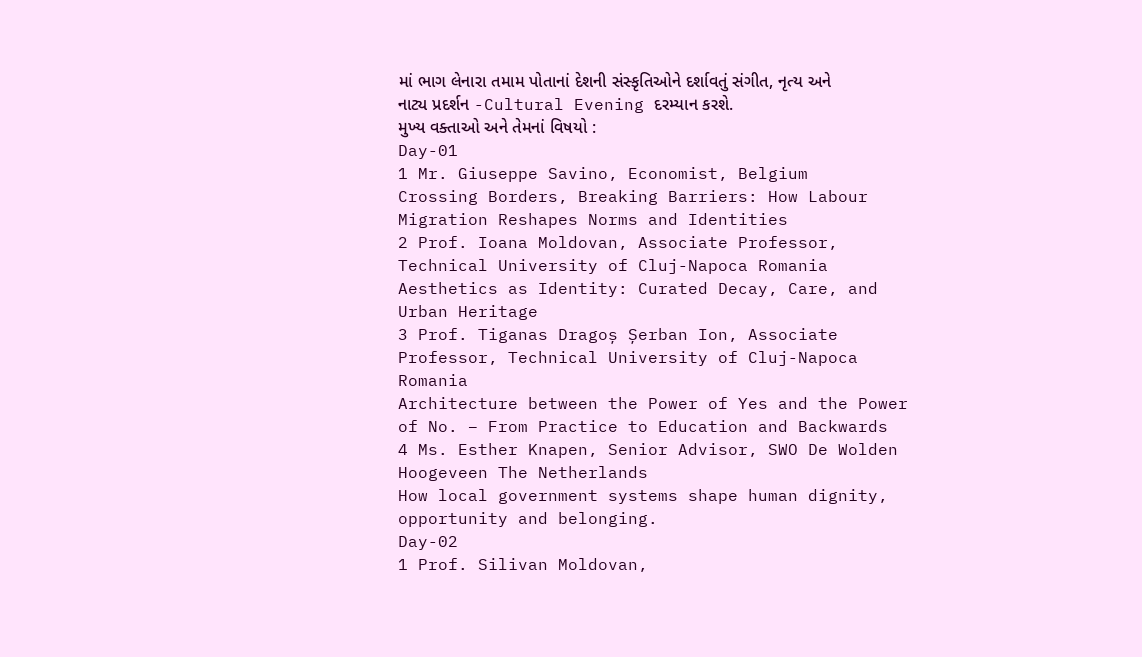માં ભાગ લેનારા તમામ પોતાનાં દેશની સંસ્કૃતિઓને દર્શાવતું સંગીત, નૃત્ય અને નાટ્ય પ્રદર્શન -Cultural Evening દરમ્યાન કરશે.
મુખ્ય વક્તાઓ અને તેમનાં વિષયો :
Day-01
1 Mr. Giuseppe Savino, Economist, Belgium
Crossing Borders, Breaking Barriers: How Labour Migration Reshapes Norms and Identities
2 Prof. Ioana Moldovan, Associate Professor, Technical University of Cluj-Napoca Romania
Aesthetics as Identity: Curated Decay, Care, and Urban Heritage
3 Prof. Tiganas Dragoș Șerban Ion, Associate Professor, Technical University of Cluj-Napoca Romania
Architecture between the Power of Yes and the Power of No. – From Practice to Education and Backwards
4 Ms. Esther Knapen, Senior Advisor, SWO De Wolden Hoogeveen The Netherlands
How local government systems shape human dignity, opportunity and belonging.
Day-02
1 Prof. Silivan Moldovan,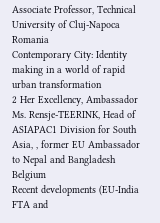Associate Professor, Technical University of Cluj-Napoca Romania
Contemporary City: Identity making in a world of rapid urban transformation
2 Her Excellency, Ambassador Ms. Rensje-TEERINK, Head of ASIAPAC1 Division for South Asia, , former EU Ambassador to Nepal and Bangladesh Belgium
Recent developments (EU-India FTA and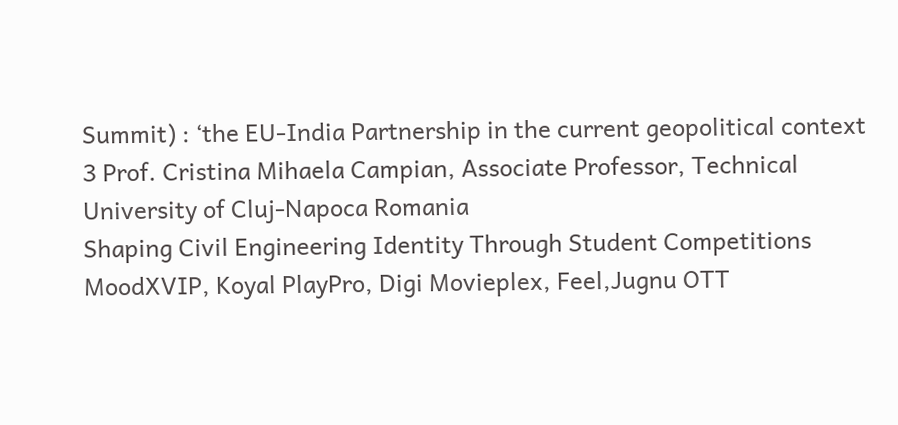Summit) : ‘the EU-India Partnership in the current geopolitical context
3 Prof. Cristina Mihaela Campian, Associate Professor, Technical University of Cluj-Napoca Romania
Shaping Civil Engineering Identity Through Student Competitions
MoodXVIP, Koyal PlayPro, Digi Movieplex, Feel,Jugnu OTT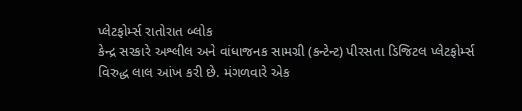પ્લેટફોર્મ્સ રાતોરાત બ્લોક
કેન્દ્ર સરકારે અશ્લીલ અને વાંધાજનક સામગ્રી (કન્ટેન્ટ) પીરસતા ડિજિટલ પ્લેટફોર્મ્સ વિરુદ્ધ લાલ આંખ કરી છે. મંગળવારે એક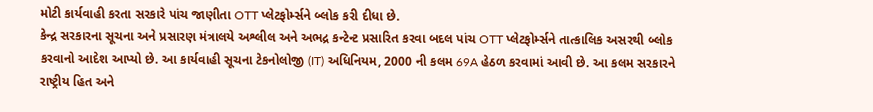મોટી કાર્યવાહી કરતા સરકારે પાંચ જાણીતા OTT પ્લેટફોર્મ્સને બ્લોક કરી દીધા છે.
કેન્દ્ર સરકારના સૂચના અને પ્રસારણ મંત્રાલયે અશ્લીલ અને અભદ્ર કન્ટેન્ટ પ્રસારિત કરવા બદલ પાંચ OTT પ્લેટફોર્મ્સને તાત્કાલિક અસરથી બ્લોક કરવાનો આદેશ આપ્યો છે. આ કાર્યવાહી સૂચના ટેકનોલોજી (IT) અધિનિયમ, 2000 ની કલમ 69A હેઠળ કરવામાં આવી છે. આ કલમ સરકારને રાષ્ટ્રીય હિત અને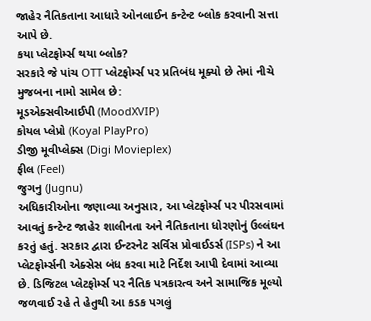જાહેર નૈતિકતાના આધારે ઓનલાઈન કન્ટેન્ટ બ્લોક કરવાની સત્તા આપે છે.
કયા પ્લેટફોર્મ્સ થયા બ્લોક?
સરકારે જે પાંચ OTT પ્લેટફોર્મ્સ પર પ્રતિબંધ મૂક્યો છે તેમાં નીચે મુજબના નામો સામેલ છે:
મૂડએક્સવીઆઈપી (MoodXVIP)
કોયલ પ્લેપ્રો (Koyal PlayPro)
ડીજી મૂવીપ્લેક્સ (Digi Movieplex)
ફીલ (Feel)
જુગનુ (Jugnu)
અધિકારીઓના જણાવ્યા અનુસાર, આ પ્લેટફોર્મ્સ પર પીરસવામાં આવતું કન્ટેન્ટ જાહેર શાલીનતા અને નૈતિકતાના ધોરણોનું ઉલ્લંઘન કરતું હતું. સરકાર દ્વારા ઈન્ટરનેટ સર્વિસ પ્રોવાઈડર્સ (ISPs) ને આ પ્લેટફોર્મ્સની એક્સેસ બંધ કરવા માટે નિર્દેશ આપી દેવામાં આવ્યા છે. ડિજિટલ પ્લેટફોર્મ્સ પર નૈતિક પત્રકારત્વ અને સામાજિક મૂલ્યો જળવાઈ રહે તે હેતુથી આ કડક પગલું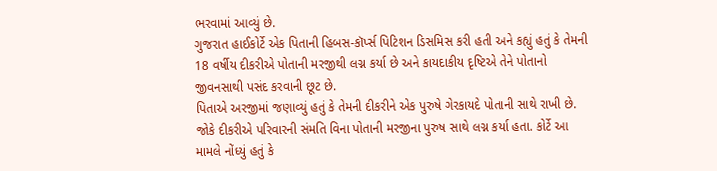ભરવામાં આવ્યું છે.
ગુજરાત હાઈકોર્ટે એક પિતાની હિબસ-કૉર્પ્સ પિટિશન ડિસમિસ કરી હતી અને કહ્યું હતું કે તેમની 18 વર્ષીય દીકરીએ પોતાની મરજીથી લગ્ન કર્યા છે અને કાયદાકીય દૃષ્ટિએ તેને પોતાનો જીવનસાથી પસંદ કરવાની છૂટ છે.
પિતાએ અરજીમાં જણાવ્યું હતું કે તેમની દીકરીને એક પુરુષે ગેરકાયદે પોતાની સાથે રાખી છે. જોકે દીકરીએ પરિવારની સંમતિ વિના પોતાની મરજીના પુરુષ સાથે લગ્ન કર્યા હતા. કોર્ટે આ મામલે નોંધ્યું હતું કે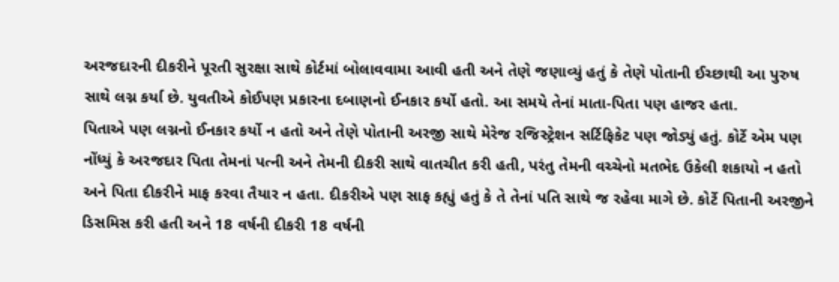અરજદારની દીકરીને પૂરતી સુરક્ષા સાથે કોર્ટમાં બોલાવવામા આવી હતી અને તેણે જણાવ્યું હતું કે તેણે પોતાની ઈચ્છાથી આ પુરુષ સાથે લગ્ન કર્યા છે. યુવતીએ કોઈપણ પ્રકારના દબાણનો ઈનકાર કર્યો હતો. આ સમયે તેનાં માતા-પિતા પણ હાજર હતા.
પિતાએ પણ લગ્નનો ઈનકાર કર્યો ન હતો અને તેણે પોતાની અરજી સાથે મેરેજ રજિસ્ટ્રેશન સર્ટિફિકેટ પણ જોડ્યું હતું. કોર્ટે એમ પણ નોંધ્યું કે અરજદાર પિતા તેમનાં પત્ની અને તેમની દીકરી સાથે વાતચીત કરી હતી, પરંતુ તેમની વચ્ચેનો મતભેદ ઉકેલી શકાયો ન હતો અને પિતા દીકરીને માફ કરવા તૈયાર ન હતા. દીકરીએ પણ સાફ કહ્યું હતું કે તે તેનાં પતિ સાથે જ રહેવા માગે છે. કોર્ટે પિતાની અરજીને ડિસમિસ કરી હતી અને 18 વર્ષની દીકરી 18 વર્ષની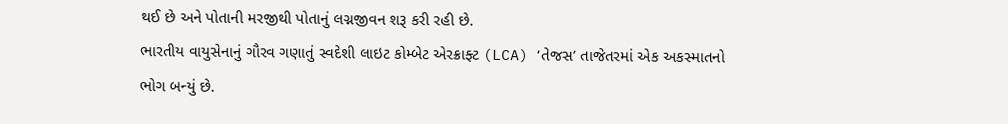થઈ છે અને પોતાની મરજીથી પોતાનું લગ્નજીવન શરૂ કરી રહી છે.
ભારતીય વાયુસેનાનું ગૌરવ ગણાતું સ્વદેશી લાઇટ કોમ્બેટ એરક્રાફ્ટ (LCA) ‘તેજસ’ તાજેતરમાં એક અકસ્માતનો ભોગ બન્યું છે.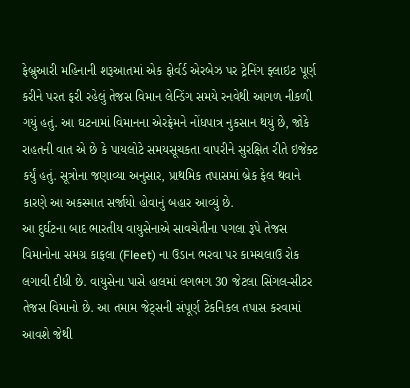ફેબ્રુઆરી મહિનાની શરૂઆતમાં એક ફોર્વર્ડ એરબેઝ પર ટ્રેનિંગ ફ્લાઇટ પૂર્ણ કરીને પરત ફરી રહેલું તેજસ વિમાન લેન્ડિંગ સમયે રનવેથી આગળ નીકળી ગયું હતું. આ ઘટનામાં વિમાનના એરફ્રેમને નોંધપાત્ર નુકસાન થયું છે, જોકે રાહતની વાત એ છે કે પાયલોટે સમયસૂચકતા વાપરીને સુરક્ષિત રીતે ઇજેક્ટ કર્યું હતું. સૂત્રોના જણાવ્યા અનુસાર, પ્રાથમિક તપાસમાં બ્રેક ફેલ થવાને કારણે આ અકસ્માત સર્જાયો હોવાનું બહાર આવ્યું છે.
આ દુર્ઘટના બાદ ભારતીય વાયુસેનાએ સાવચેતીના પગલા રૂપે તેજસ વિમાનોના સમગ્ર કાફલા (Fleet) ના ઉડાન ભરવા પર કામચલાઉ રોક લગાવી દીધી છે. વાયુસેના પાસે હાલમાં લગભગ 30 જેટલા સિંગલ-સીટર તેજસ વિમાનો છે. આ તમામ જેટ્સની સંપૂર્ણ ટેકનિકલ તપાસ કરવામાં આવશે જેથી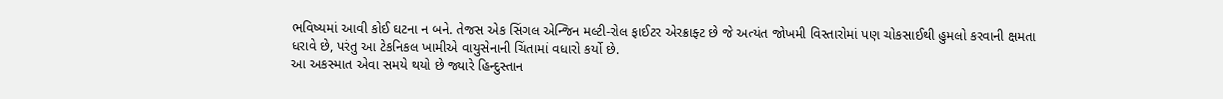ભવિષ્યમાં આવી કોઈ ઘટના ન બને. તેજસ એક સિંગલ એન્જિન મલ્ટી-રોલ ફાઈટર એરક્રાફ્ટ છે જે અત્યંત જોખમી વિસ્તારોમાં પણ ચોકસાઈથી હુમલો કરવાની ક્ષમતા ધરાવે છે, પરંતુ આ ટેકનિકલ ખામીએ વાયુસેનાની ચિંતામાં વધારો કર્યો છે.
આ અકસ્માત એવા સમયે થયો છે જ્યારે હિન્દુસ્તાન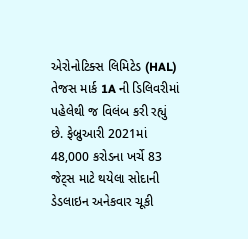એરોનોટિક્સ લિમિટેડ (HAL) તેજસ માર્ક 1A ની ડિલિવરીમાં પહેલેથી જ વિલંબ કરી રહ્યું છે. ફેબ્રુઆરી 2021માં 48,000 કરોડના ખર્ચે 83 જેટ્સ માટે થયેલા સોદાની ડેડલાઇન અનેકવાર ચૂકી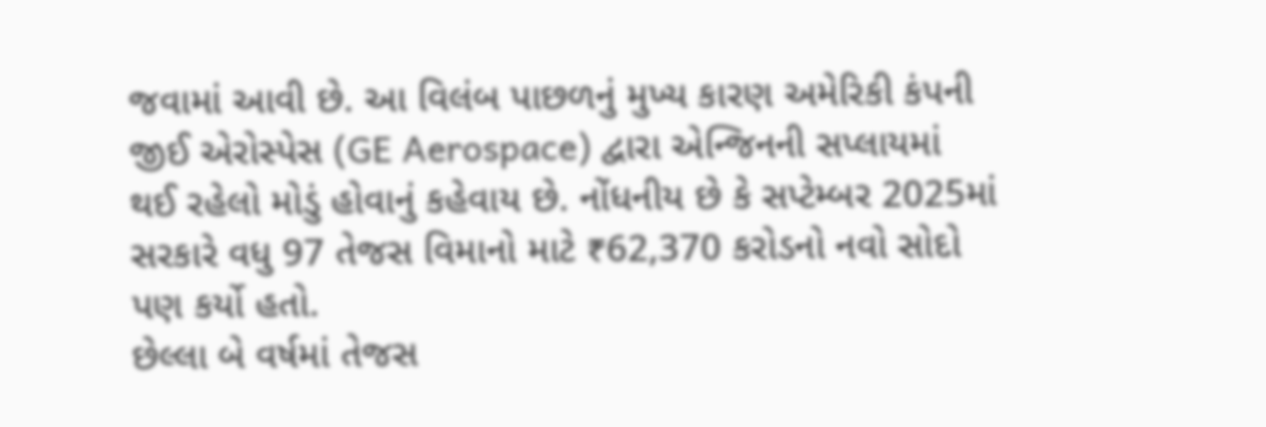જવામાં આવી છે. આ વિલંબ પાછળનું મુખ્ય કારણ અમેરિકી કંપની જીઈ એરોસ્પેસ (GE Aerospace) દ્વારા એન્જિનની સપ્લાયમાં થઈ રહેલો મોડું હોવાનું કહેવાય છે. નોંધનીય છે કે સપ્ટેમ્બર 2025માં સરકારે વધુ 97 તેજસ વિમાનો માટે ₹62,370 કરોડનો નવો સોદો પણ કર્યો હતો.
છેલ્લા બે વર્ષમાં તેજસ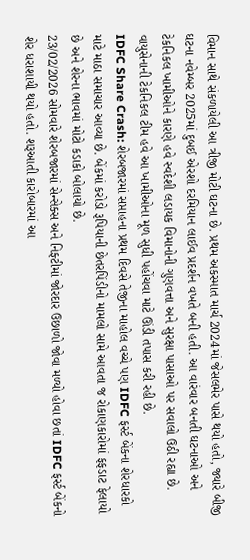વિમાન સાથે સંકળાયેલી આ ત્રીજી મોટી ઘટના છે. પ્રથમ અકસ્માત માર્ચ 2024માં જેસલમેર પાસે થયો હતો, જ્યારે બીજી ઘટના નવેમ્બર 2025માં દુબઈ એરશો દરમિયાન લાઈવ પ્રદર્શન વખતે બની હતી. આ વારંવાર બનતી ઘટનાઓ અને ટેકનિકલ ખામીઓને કારણે હવે સ્વદેશી લડાયક વિમાનોની ગુણવત્તા અને સુરક્ષા પાસાઓ પર સવાલો ઉઠી રહ્યા છે. વાયુસેનાની ટેકનિકલ ટીમ હવે આ ખામીઓના મૂળ સુધી પહોંચવા માટે ઊંડી તપાસ કરી રહી છે.
IDFC Share Crash: શેરબજારમાં સપ્તાહના પ્રથમ દિવસે તેજીના માહોલ વચ્ચે પણ IDFC ફર્સ્ટ બેંકના શેરધારકો માટે માઠા સમાચાર આવ્યા છે. બેંકમાં કરોડો રૂપિયાની છેતરપિંડીનો મામલો સામે આવતા જ રોકાણકારોમાં ફફડાટ ફેલાયો છે અને શેરના ભાવમાં મોટો કડાકો બોલાયો છે.
23/02/2026 સોમવારે શેરબજારમાં સેન્સેક્સ અને નિફ્ટીમાં જોરદાર ઉછાળો જોવા મળ્યો હોવા છતાં IDFC ફર્સ્ટ બેંકનો શેર ધરાશાયી થયો હતો. શરૂઆતી કારોબારમાં આ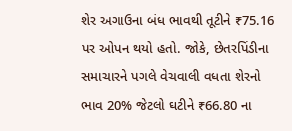શેર અગાઉના બંધ ભાવથી તૂટીને ₹75.16 પર ઓપન થયો હતો. જોકે, છેતરપિંડીના સમાચારને પગલે વેચવાલી વધતા શેરનો ભાવ 20% જેટલો ઘટીને ₹66.80 ના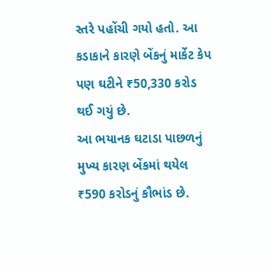સ્તરે પહોંચી ગયો હતો. આ કડાકાને કારણે બેંકનું માર્કેટ કેપ પણ ઘટીને ₹50,330 કરોડ થઈ ગયું છે.
આ ભયાનક ઘટાડા પાછળનું મુખ્ય કારણ બેંકમાં થયેલ ₹590 કરોડનું કૌભાંડ છે.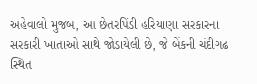અહેવાલો મુજબ, આ છેતરપિંડી હરિયાણા સરકારના સરકારી ખાતાઓ સાથે જોડાયેલી છે, જે બેંકની ચંદીગઢ સ્થિત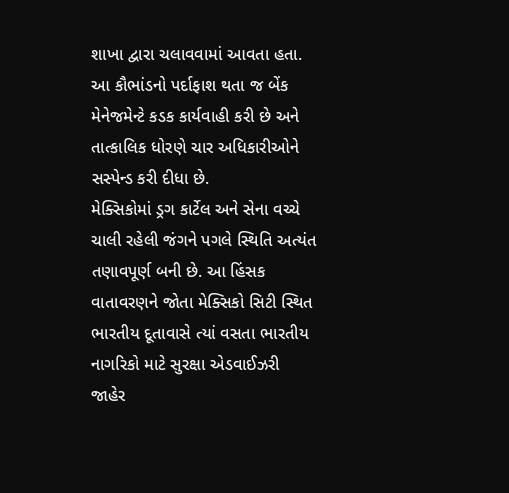શાખા દ્વારા ચલાવવામાં આવતા હતા. આ કૌભાંડનો પર્દાફાશ થતા જ બેંક મેનેજમેન્ટે કડક કાર્યવાહી કરી છે અને તાત્કાલિક ધોરણે ચાર અધિકારીઓને સસ્પેન્ડ કરી દીધા છે.
મેક્સિકોમાં ડ્રગ કાર્ટેલ અને સેના વચ્ચે ચાલી રહેલી જંગને પગલે સ્થિતિ અત્યંત તણાવપૂર્ણ બની છે. આ હિંસક વાતાવરણને જોતા મેક્સિકો સિટી સ્થિત ભારતીય દૂતાવાસે ત્યાં વસતા ભારતીય નાગરિકો માટે સુરક્ષા એડવાઈઝરી જાહેર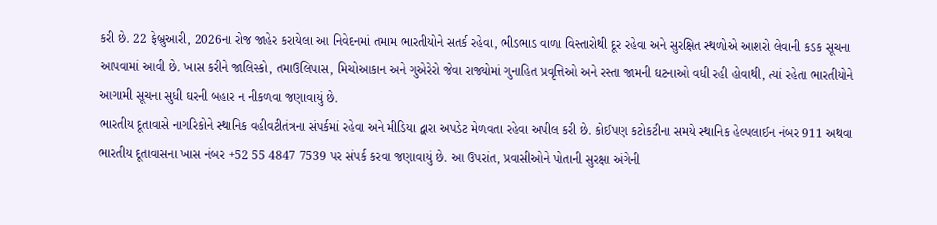કરી છે. 22 ફેબ્રુઆરી, 2026ના રોજ જાહેર કરાયેલા આ નિવેદનમાં તમામ ભારતીયોને સતર્ક રહેવા, ભીડભાડ વાળા વિસ્તારોથી દૂર રહેવા અને સુરક્ષિત સ્થળોએ આશરો લેવાની કડક સૂચના આપવામાં આવી છે. ખાસ કરીને જાલિસ્કો, તમાઉલિપાસ, મિચોઆકાન અને ગુએરેરો જેવા રાજ્યોમાં ગુનાહિત પ્રવૃત્તિઓ અને રસ્તા જામની ઘટનાઓ વધી રહી હોવાથી, ત્યાં રહેતા ભારતીયોને આગામી સૂચના સુધી ઘરની બહાર ન નીકળવા જણાવાયું છે.
ભારતીય દૂતાવાસે નાગરિકોને સ્થાનિક વહીવટીતંત્રના સંપર્કમાં રહેવા અને મીડિયા દ્વારા અપડેટ મેળવતા રહેવા અપીલ કરી છે. કોઈપણ કટોકટીના સમયે સ્થાનિક હેલ્પલાઈન નંબર 911 અથવા ભારતીય દૂતાવાસના ખાસ નંબર +52 55 4847 7539 પર સંપર્ક કરવા જણાવાયું છે. આ ઉપરાંત, પ્રવાસીઓને પોતાની સુરક્ષા અંગેની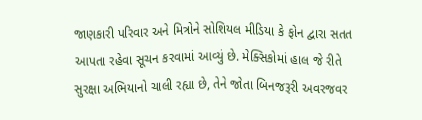જાણકારી પરિવાર અને મિત્રોને સોશિયલ મીડિયા કે ફોન દ્વારા સતત આપતા રહેવા સૂચન કરવામાં આવ્યું છે. મેક્સિકોમાં હાલ જે રીતે સુરક્ષા અભિયાનો ચાલી રહ્યા છે, તેને જોતા બિનજરૂરી અવરજવર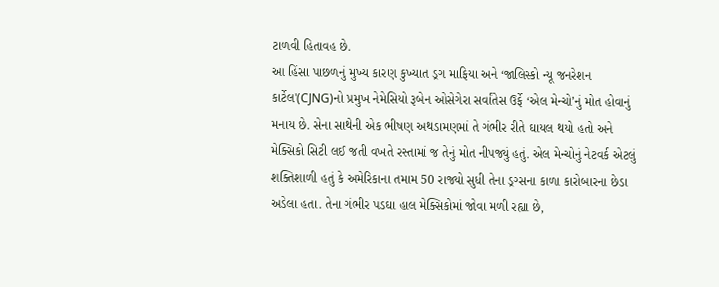ટાળવી હિતાવહ છે.
આ હિંસા પાછળનું મુખ્ય કારણ કુખ્યાત ડ્રગ માફિયા અને ‘જાલિસ્કો ન્યૂ જનરેશન કાર્ટેલ'(CJNG)નો પ્રમુખ નેમેસિયો રૂબેન ઓસેગેરા સર્વાંતેસ ઉર્ફે ‘એલ મેન્ચો’નું મોત હોવાનું મનાય છે. સેના સાથેની એક ભીષણ અથડામણમાં તે ગંભીર રીતે ઘાયલ થયો હતો અને મેક્સિકો સિટી લઈ જતી વખતે રસ્તામાં જ તેનું મોત નીપજ્યું હતું. એલ મેન્ચોનું નેટવર્ક એટલું શક્તિશાળી હતું કે અમેરિકાના તમામ 50 રાજ્યો સુધી તેના ડ્રગ્સના કાળા કારોબારના છેડા અડેલા હતા. તેના ગંભીર પડઘા હાલ મેક્સિકોમાં જોવા મળી રહ્યા છે,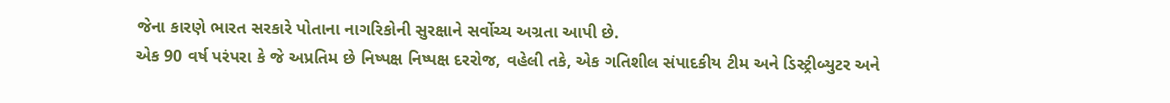જેના કારણે ભારત સરકારે પોતાના નાગરિકોની સુરક્ષાને સર્વોચ્ચ અગ્રતા આપી છે.
એક 90 વર્ષ પરંપરા કે જે અપ્રતિમ છે નિષ્પક્ષ નિષ્પક્ષ દરરોજ, વહેલી તકે, એક ગતિશીલ સંપાદકીય ટીમ અને ડિસ્ટ્રીબ્યુટર અને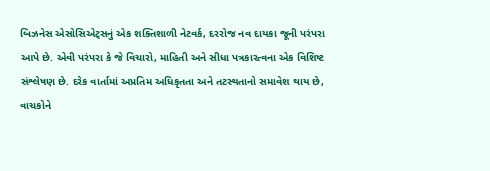બિઝનેસ એસોસિએટ્સનું એક શક્તિશાળી નેટવર્ક, દરરોજ નવ દાયકા જૂની પરંપરા આપે છે. એવી પરંપરા કે જે વિચારો, માહિતી અને સીધા પત્રકારત્વના એક વિશિષ્ટ સંશ્લેષણ છે. દરેક વાર્તામાં અપ્રતિમ અધિકૃતતા અને તટસ્થતાનો સમાવેશ થાય છે, વાચકોને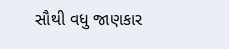સૌથી વધુ જાણકાર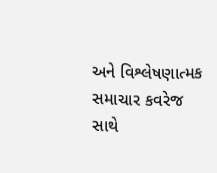અને વિશ્લેષણાત્મક સમાચાર કવરેજ સાથે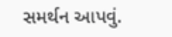સમર્થન આપવું.